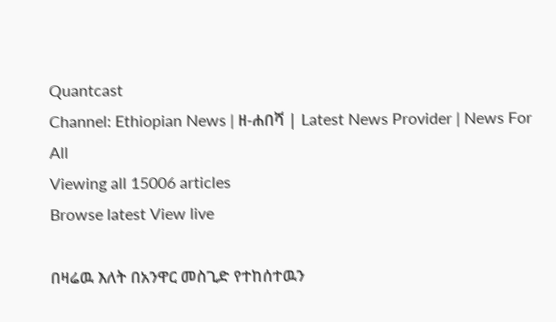Quantcast
Channel: Ethiopian News | ዘ-ሐበሻ | Latest News Provider | News For All
Viewing all 15006 articles
Browse latest View live

በዛሬዉ እለት በአንዋር መስጊድ የተከሰተዉን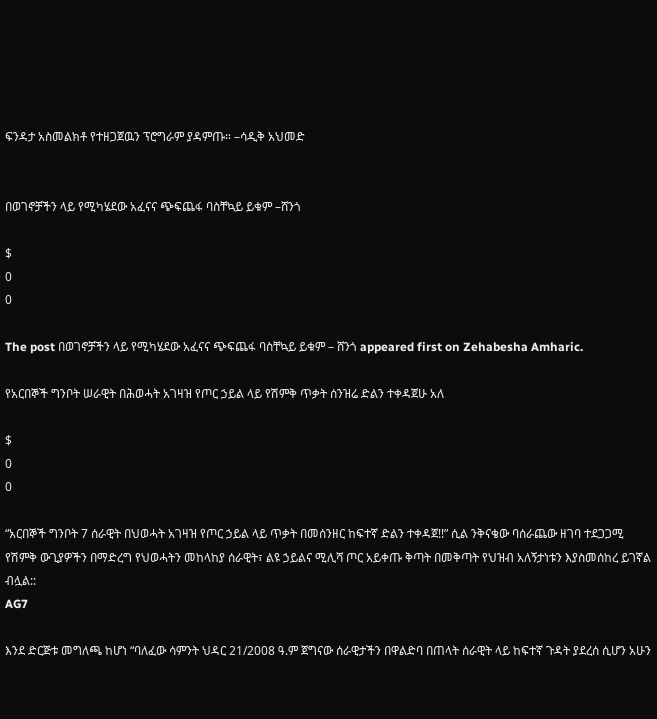ፍንዳታ አስመልክቶ የተዘጋጀዉን ፕሮግራም ያዳምጡ። –ሳዲቅ አህመድ


በወገኖቻችን ላይ የሚካሄደው አፈናና ጭፍጨፋ ባስቸኳይ ይቁም –ሸንጎ

$
0
0

The post በወገኖቻችን ላይ የሚካሄደው አፈናና ጭፍጨፋ ባስቸኳይ ይቁም – ሸንጎ appeared first on Zehabesha Amharic.

የአርበኞች ግንቦት ሠራዊት በሕወሓት አገዛዝ የጦር ኃይል ላይ የሽምቅ ጥቃት ሰንዝሬ ድልን ተቀዳጀሁ አለ

$
0
0

“አርበኞች ግንቦት 7 ሰራዊት በህወሓት አገዛዝ የጦር ኃይል ላይ ጥቃት በመሰንዘር ከፍተኛ ድልን ተቀዳጀ!!” ሲል ንቅናቄው ባሰራጨው ዘገባ ተደጋጋሚ የሽምቅ ውጊያዎችን በማድረግ የህወሓትን መከላከያ ሰራዊት፣ ልዩ ኃይልና ሚሊሻ ጦር አይቀጡ ቅጣት በመቅጣት የህዝብ አለኝታነቱን እያስመሰከረ ይገኛል ብሏል::
AG7

እንደ ድርጅቱ መግለጫ ከሆነ “ባለፈው ሳምንት ህዳር 21/2008 ዓ.ም ጀግናው ሰራዊታችን በዋልድባ በጠላት ሰራዊት ላይ ከፍተኛ ጉዳት ያደረሰ ሲሆን አሁን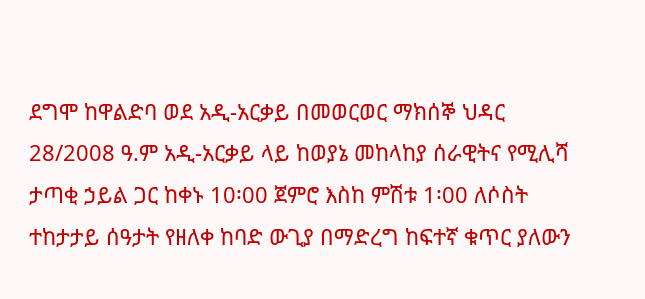ደግሞ ከዋልድባ ወደ አዲ-አርቃይ በመወርወር ማክሰኞ ህዳር 28/2008 ዓ.ም አዲ-አርቃይ ላይ ከወያኔ መከላከያ ሰራዊትና የሚሊሻ ታጣቂ ኃይል ጋር ከቀኑ 10፡00 ጀምሮ እስከ ምሽቱ 1፡00 ለሶስት ተከታታይ ሰዓታት የዘለቀ ከባድ ውጊያ በማድረግ ከፍተኛ ቁጥር ያለውን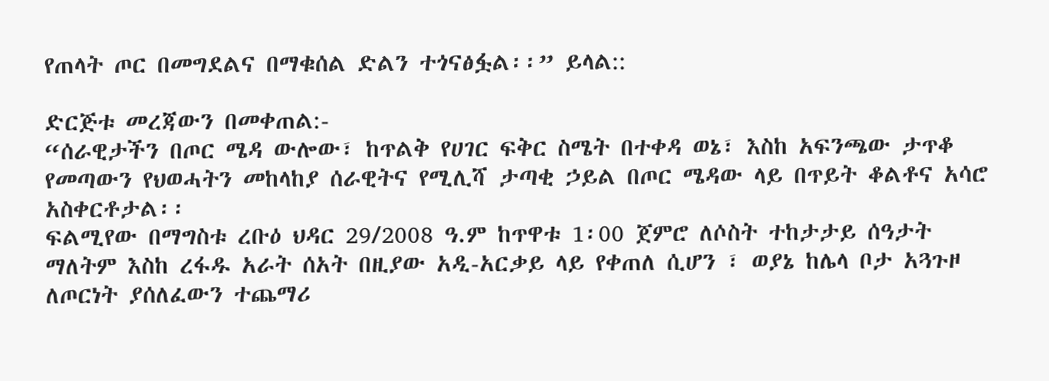የጠላት ጦር በመግደልና በማቁሰል ድልን ተጎናፅፏል፡፡” ይላል::

ድርጅቱ መረጃውን በመቀጠል:-
“ሰራዊታችን በጦር ሜዳ ውሎው፣ ከጥልቅ የሀገር ፍቅር ስሜት በተቀዳ ወኔ፣ እስከ አፍንጫው ታጥቆ የመጣውን የህወሓትን መከላከያ ሰራዊትና የሚሊሻ ታጣቂ ኃይል በጦር ሜዳው ላይ በጥይት ቆልቶና አሳሮ አስቀርቶታል፡፡
ፍልሚየው በማግስቱ ረቡዕ ህዳር 29/2008 ዓ.ም ከጥዋቱ 1፡00 ጀምሮ ለሶስት ተከታታይ ሰዓታት ማለትም እስከ ረፋዱ አራት ሰአት በዚያው አዲ-አርቃይ ላይ የቀጠለ ሲሆን ፣ ወያኔ ከሌላ ቦታ አጓጉዞ ለጦርነት ያሰለፈውን ተጨማሪ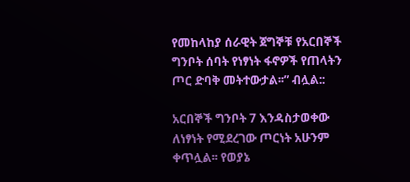የመከላከያ ሰራዊት ጀግኞቹ የአርበኞች ግንቦት ሰባት የነፃነት ፋኖዎች የጠላትን ጦር ድባቅ መትተውታል፡፡” ብሏል::

አርበኞች ግንቦት 7 እንዳስታወቀው ለነፃነት የሚደረገው ጦርነት አሁንም ቀጥሏል፡፡ የወያኔ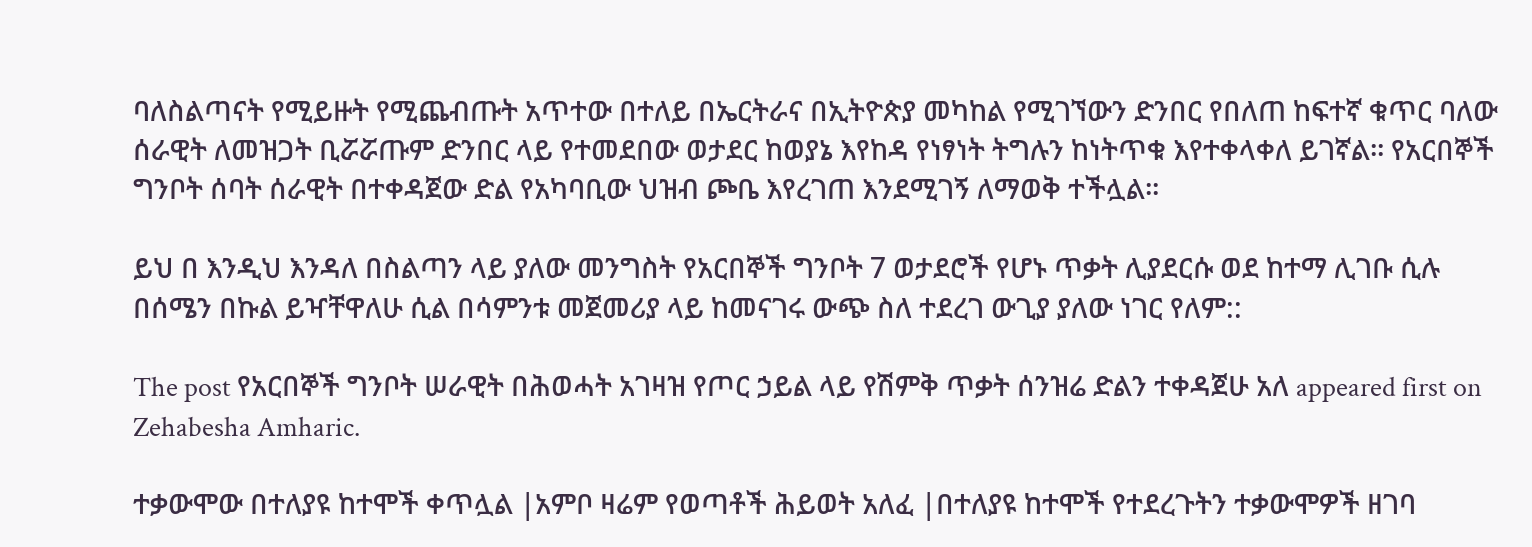ባለስልጣናት የሚይዙት የሚጨብጡት አጥተው በተለይ በኤርትራና በኢትዮጵያ መካከል የሚገኘውን ድንበር የበለጠ ከፍተኛ ቁጥር ባለው ሰራዊት ለመዝጋት ቢሯሯጡም ድንበር ላይ የተመደበው ወታደር ከወያኔ እየከዳ የነፃነት ትግሉን ከነትጥቁ እየተቀላቀለ ይገኛል፡፡ የአርበኞች ግንቦት ሰባት ሰራዊት በተቀዳጀው ድል የአካባቢው ህዝብ ጮቤ እየረገጠ እንደሚገኝ ለማወቅ ተችሏል፡፡

ይህ በ እንዲህ እንዳለ በስልጣን ላይ ያለው መንግስት የአርበኞች ግንቦት 7 ወታደሮች የሆኑ ጥቃት ሊያደርሱ ወደ ከተማ ሊገቡ ሲሉ በሰሜን በኩል ይዣቸዋለሁ ሲል በሳምንቱ መጀመሪያ ላይ ከመናገሩ ውጭ ስለ ተደረገ ውጊያ ያለው ነገር የለም::

The post የአርበኞች ግንቦት ሠራዊት በሕወሓት አገዛዝ የጦር ኃይል ላይ የሽምቅ ጥቃት ሰንዝሬ ድልን ተቀዳጀሁ አለ appeared first on Zehabesha Amharic.

ተቃውሞው በተለያዩ ከተሞች ቀጥሏል |አምቦ ዛሬም የወጣቶች ሕይወት አለፈ |በተለያዩ ከተሞች የተደረጉትን ተቃውሞዎች ዘገባ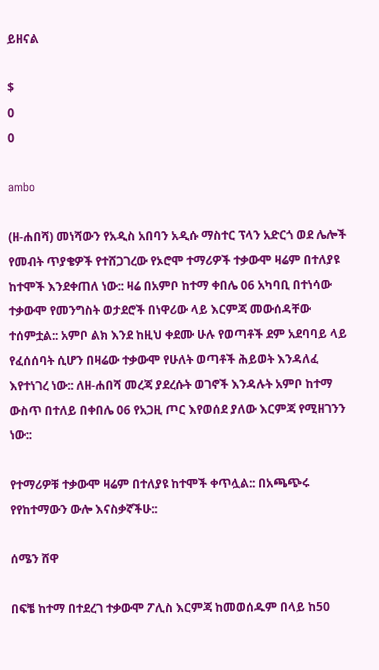ይዘናል

$
0
0

ambo

(ዘ-ሐበሻ) መነሻውን የአዲስ አበባን አዲሱ ማስተር ፕላን አድርጎ ወደ ሌሎች የመብት ጥያቄዎች የተሸጋገረው የኦሮሞ ተማሪዎች ተቃውሞ ዛሬም በተለያዩ ከተሞች እንደቀጠለ ነው:: ዛሬ በአምቦ ከተማ ቀበሌ 06 አካባቢ በተነሳው ተቃውሞ የመንግስት ወታደሮች በነዋሪው ላይ እርምጃ መውሰዳቸው ተሰምቷል:: አምቦ ልክ እንደ ከዚህ ቀደሙ ሁሉ የወጣቶች ደም አደባባይ ላይ የፈሰሰባት ሲሆን በዛሬው ተቃውሞ የሁለት ወጣቶች ሕይወት እንዳለፈ እየተነገረ ነው:: ለዘ-ሐበሻ መረጃ ያደረሱት ወገኖች እንዳሉት አምቦ ከተማ ውስጥ በተለይ በቀበሌ 06 የአጋዚ ጦር እየወሰደ ያለው እርምጃ የሚዘገንን ነው::

የተማሪዎቹ ተቃውሞ ዛሬም በተለያዩ ከተሞች ቀጥሏል:: በአጫጭሩ የየከተማውን ውሎ እናስቃኛችሁ::

ሰሜን ሸዋ

በፍቼ ከተማ በተደረገ ተቃውሞ ፖሊስ እርምጃ ከመወሰዱም በላይ ከ50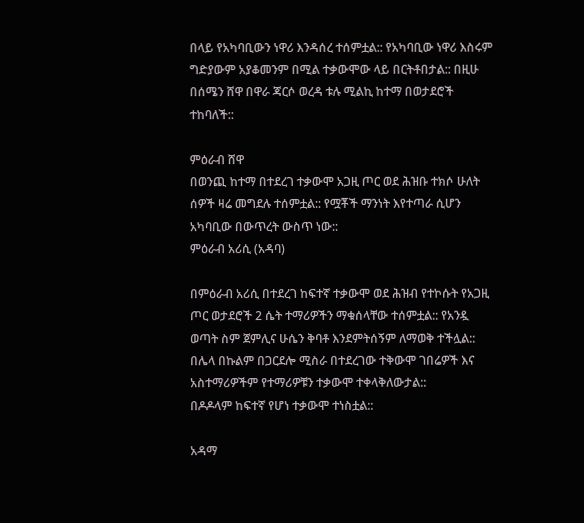በላይ የአካባቢውን ነዋሪ እንዳሰረ ተሰምቷል:: የአካባቢው ነዋሪ እስሩም ግድያውም አያቆመንም በሚል ተቃውሞው ላይ በርትቶበታል:: በዚሁ በሰሜን ሸዋ በዋራ ጃርሶ ወረዳ ቱሉ ሚልኪ ከተማ በወታደሮች ተከባለች::

ምዕራብ ሸዋ
በወንጪ ከተማ በተደረገ ተቃውሞ አጋዚ ጦር ወደ ሕዝቡ ተክሶ ሁለት ሰዎች ዛሬ መግደሉ ተሰምቷል:: የሟቾች ማንነት እየተጣራ ሲሆን አካባቢው በውጥረት ውስጥ ነው::
ምዕራብ አሪሲ (አዳባ)

በምዕራብ አሪሲ በተደረገ ከፍተኛ ተቃውሞ ወደ ሕዝብ የተኮሱት የአጋዚ ጦር ወታደሮች 2 ሴት ተማሪዎችን ማቁሰላቸው ተሰምቷል:: የአንዷ ወጣት ስም ጀምሊና ሁሴን ቅባቶ እንደምትሰኝም ለማወቅ ተችሏል:: በሌላ በኩልም በጋርደሎ ሚስራ በተደረገው ተቅውሞ ገበሬዎች እና አስተማሪዎችም የተማሪዎቹን ተቃውሞ ተቀላቅለውታል::
በዶዶላም ከፍተኛ የሆነ ተቃውሞ ተነስቷል::

አዳማ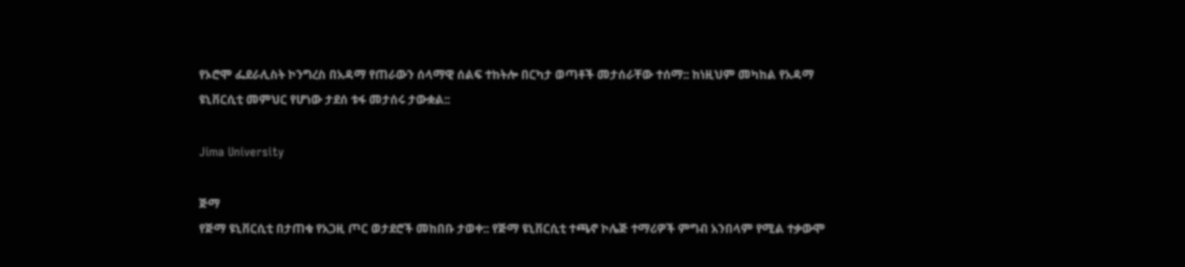የኦሮሞ ፌደራሊስት ኮንግረስ በአዳማ የጠራውን ሰላማዊ ሰልፍ ተከትሎ በርካታ ወጣቶች መታሰራቸው ተሰማ:: ከነዚህም መካከል የአዳማ ዩኒቨርሲቲ መምህር የሆነው ታደሰ ቱፋ መታሰሩ ታውቋል::

Jima University

ጅማ
የጅማ ዩኒቨርሲቲ በታጠቁ የአጋዚ ጦር ወታደሮች መከበቡ ታወቀ:: የጅማ ዩኒቨርሲቲ ተጫኖ ኮሌጅ ተማሪዎች ምግብ አንበላም የሚል ተቃውሞ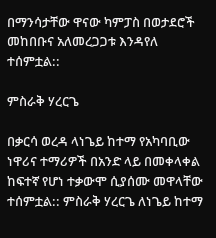በማንሳታቸው ዋናው ካምፓስ በወታደሮች መከበቡና አለመረጋጋቱ እንዳየለ ተሰምቷል::

ምስራቅ ሃረርጌ

በቃርሳ ወረዳ ላነጌይ ከተማ የአካባቢው ነዋሪና ተማሪዎች በአንድ ላይ በመቀላቀል ከፍተኛ የሆነ ተቃውሞ ሲያሰሙ መዋላቸው ተሰምቷል:: ምስራቅ ሃረርጌ ለነጌይ ከተማ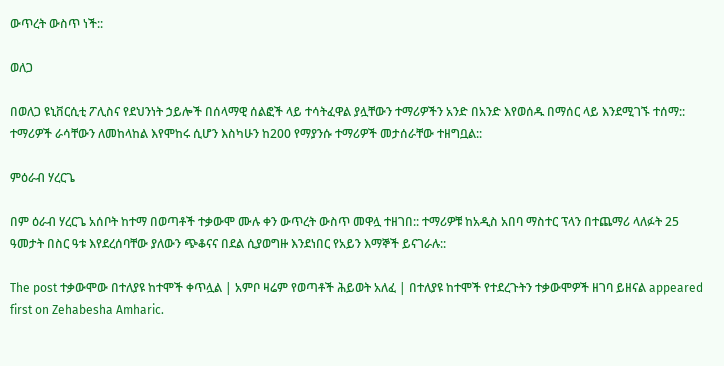ውጥረት ውስጥ ነች::

ወለጋ

በወለጋ ዩኒቨርሲቲ ፖሊስና የደህንነት ኃይሎች በሰላማዊ ሰልፎች ላይ ተሳትፈዋል ያሏቸውን ተማሪዎችን አንድ በአንድ እየወሰዱ በማሰር ላይ እንደሚገኙ ተሰማ:: ተማሪዎች ራሳቸውን ለመከላከል እየሞከሩ ሲሆን እስካሁን ከ200 የማያንሱ ተማሪዎች መታሰራቸው ተዘግቧል::

ምዕራብ ሃረርጌ

በም ዕራብ ሃረርጌ አሰቦት ከተማ በወጣቶች ተቃውሞ ሙሉ ቀን ውጥረት ውስጥ መዋሏ ተዘገበ:: ተማሪዎቹ ከአዲስ አበባ ማስተር ፕላን በተጨማሪ ላለፉት 25 ዓመታት በስር ዓቱ እየደረሰባቸው ያለውን ጭቆናና በደል ሲያወግዙ እንደነበር የአይን እማኞች ይናገራሉ::

The post ተቃውሞው በተለያዩ ከተሞች ቀጥሏል | አምቦ ዛሬም የወጣቶች ሕይወት አለፈ | በተለያዩ ከተሞች የተደረጉትን ተቃውሞዎች ዘገባ ይዘናል appeared first on Zehabesha Amharic.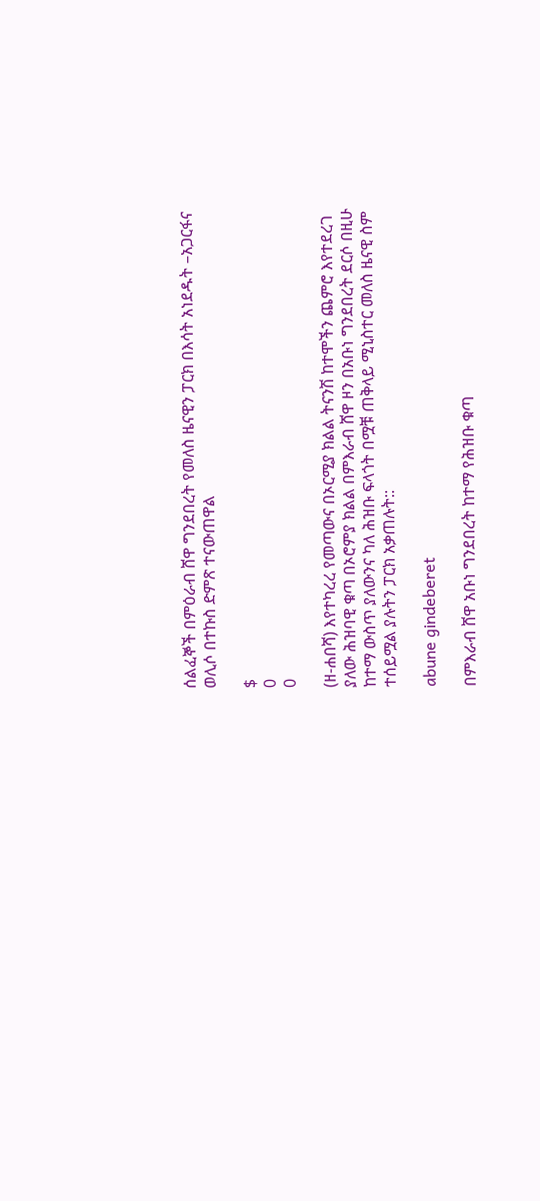ሰልፈኞች በምዕራብ ሸዋ ግንደበረት የመለስ ዜናዊን ፓርክ በእሳት አነደዱት –አጋርፋና ወሊሶ በተኩስ ድምጽ ተናውጠዋል

$
0
0

(ዘ-ሐበሻ) እየተካረረ የመጣውና በኦርሚያ ክልል ትናንሽ ከተሞችን ጨምሮ እየተደረገ ያለው ሕዝባዊ ቁጣ በኦሮምያ ክልል በምእራብ ሸዋ ዞን በአቡነ ግንደበረት ደርሶ በዚሁ ከተማ ውስጥ ያለውንና ካለ ሕዝቡ ፍላጎት በሟቹ ጠቅላይ ሚኒስተር መለስ ዜናዊ ስም ተሰይሟል ያሉትን ፓርክ አቃጠሉት::

abune gindeberet

በምእራብ ሸዋ አቡነ ግንደበረት ከተማ የሕዝቡ ቁጣ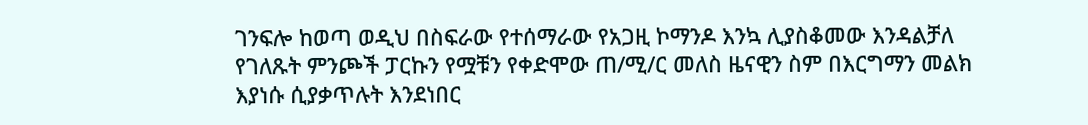ገንፍሎ ከወጣ ወዲህ በስፍራው የተሰማራው የአጋዚ ኮማንዶ እንኳ ሊያስቆመው እንዳልቻለ የገለጹት ምንጮች ፓርኩን የሟቹን የቀድሞው ጠ/ሚ/ር መለስ ዜናዊን ስም በእርግማን መልክ እያነሱ ሲያቃጥሉት እንደነበር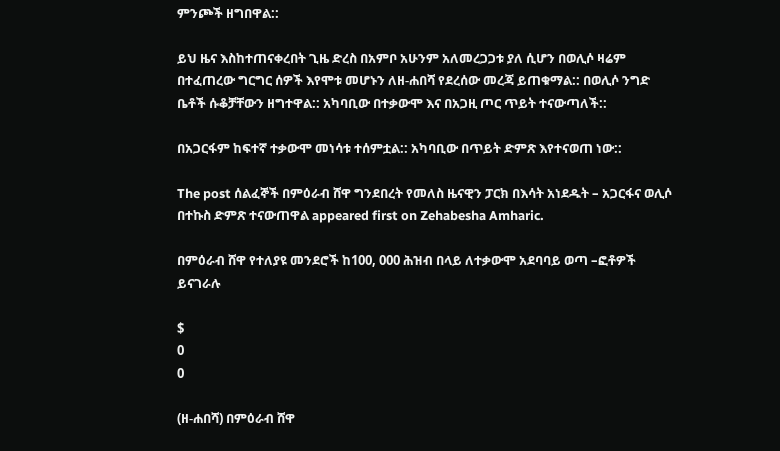ምንጮች ዘግበዋል::

ይህ ዜና እስከተጠናቀረበት ጊዜ ድረስ በአምቦ አሁንም አለመረጋጋቱ ያለ ሲሆን በወሊሶ ዛሬም በተፈጠረው ግርግር ሰዎች እየሞቱ መሆኑን ለዘ-ሐበሻ የደረሰው መረጃ ይጠቁማል:: በወሊሶ ንግድ ቤቶች ሱቆቻቸውን ዘግተዋል:: አካባቢው በተቃውሞ እና በአጋዚ ጦር ጥይት ተናውጣለች::

በአጋርፋም ከፍተኛ ተቃውሞ መነሳቱ ተሰምቷል:: አካባቢው በጥይት ድምጽ እየተናወጠ ነው::

The post ሰልፈኞች በምዕራብ ሸዋ ግንደበረት የመለስ ዜናዊን ፓርክ በእሳት አነደዱት – አጋርፋና ወሊሶ በተኩስ ድምጽ ተናውጠዋል appeared first on Zehabesha Amharic.

በምዕራብ ሸዋ የተለያዩ መንደሮች ከ100, 000 ሕዝብ በላይ ለተቃውሞ አደባባይ ወጣ –ፎቶዎች ይናገራሉ

$
0
0

(ዘ-ሐበሻ) በምዕራብ ሸዋ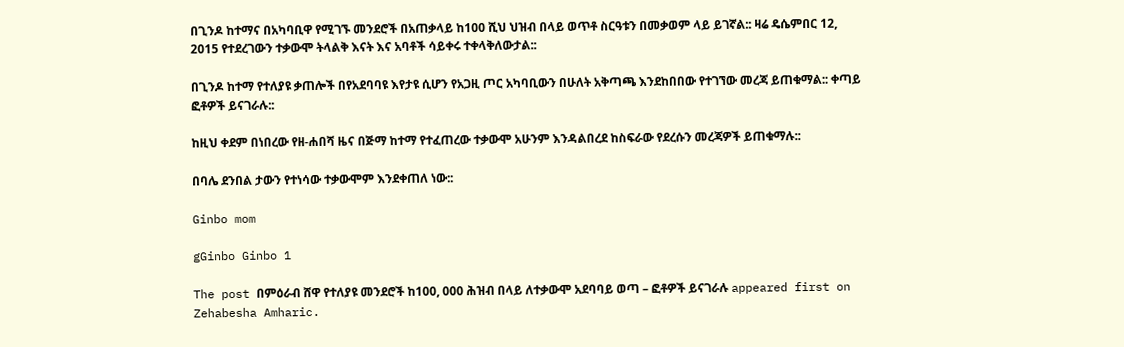በጊንዶ ከተማና በአካባቢዋ የሚገኙ መንደሮች በአጠቃላይ ከ100 ሺህ ህዝብ በላይ ወጥቶ ስርዓቱን በመቃወም ላይ ይገኛል:: ዛሬ ዴሴምበር 12, 2015 የተደረገውን ተቃውሞ ትላልቅ እናት እና አባቶች ሳይቀሩ ተቀላቅለውታል::

በጊንዶ ከተማ የተለያዩ ቃጠሎች በየአደባባዩ እየታዩ ሲሆን የአጋዚ ጦር አካባቢውን በሁለት አቅጣጫ እንደከበበው የተገኘው መረጃ ይጠቁማል:: ቀጣይ ፎቶዎች ይናገራሉ::

ከዚህ ቀደም በነበረው የዘ-ሐበሻ ዜና በጅማ ከተማ የተፈጠረው ተቃውሞ አሁንም እንዳልበረደ ከስፍራው የደረሱን መረጃዎች ይጠቁማሉ::

በባሌ ደንበል ታውን የተነሳው ተቃውሞም እንደቀጠለ ነው::

Ginbo mom

gGinbo Ginbo 1

The post በምዕራብ ሸዋ የተለያዩ መንደሮች ከ100, 000 ሕዝብ በላይ ለተቃውሞ አደባባይ ወጣ – ፎቶዎች ይናገራሉ appeared first on Zehabesha Amharic.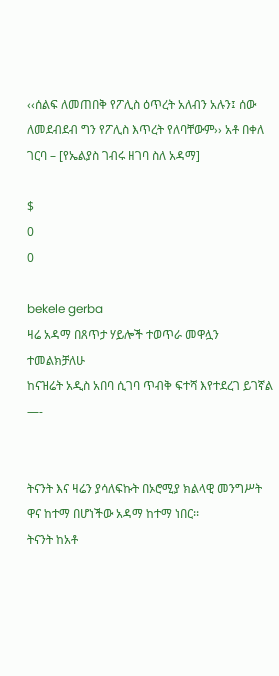‹‹ሰልፍ ለመጠበቅ የፖሊስ ዕጥረት አለብን አሉን፤ ሰው ለመደብደብ ግን የፖሊስ እጥረት የለባቸውም›› አቶ በቀለ ገርባ – [የኤልያስ ገብሩ ዘገባ ስለ አዳማ]

$
0
0

bekele gerba
ዛሬ አዳማ በጸጥታ ሃይሎች ተወጥራ መዋሏን ተመልክቻለሁ
ከናዝሬት አዲስ አበባ ሲገባ ጥብቅ ፍተሻ እየተደረገ ይገኛል
—-


ትናንት እና ዛሬን ያሳለፍኩት በኦሮሚያ ክልላዊ መንግሥት ዋና ከተማ በሆነችው አዳማ ከተማ ነበር፡፡
ትናንት ከአቶ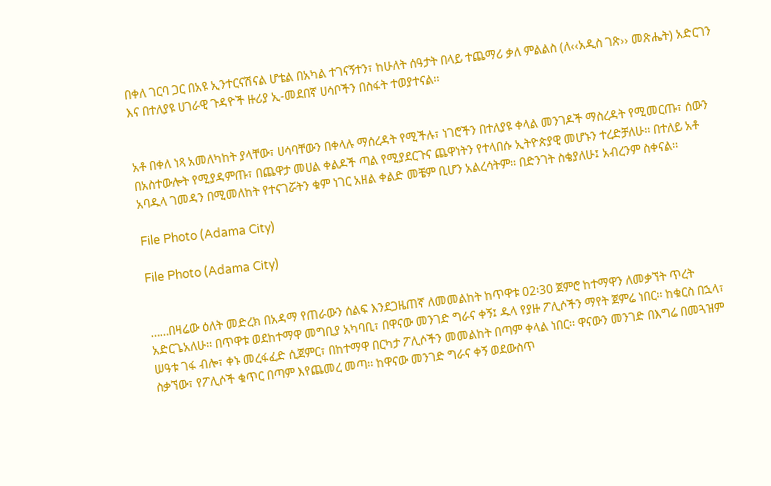በቀለ ገርባ ጋር በአዩ ኢንተርናሽናል ሆቴል በአካል ተገናኝተን፣ ከሁለት ሰዓታት በላይ ተጨማሪ ቃለ ምልልስ (ለ‹‹አዲስ ገጽ›› መጽሔት) አድርገን እና በተለያዩ ሀገራዊ ጉዳዮች ዙሪያ ኢ-መደበኛ ሀሳቦችን በስፋት ተወያተናል፡፡


አቶ በቀለ ነጻ አመለካከት ያላቸው፣ ሀሳባቸውን በቀላሉ ማሰረዳት የሚችሉ፣ ነገሮችን በተለያዩ ቀላል መንገዶች ማስረዳት የሚመርጡ፣ ሰውን በአስተውሎት የሚያዳምጡ፣ በጨዋታ መሀል ቀልዶች ጣል የሚያደርጉና ጨዋነትን የተላበሱ ኢትዮጵያዊ መሆኑን ተረድቻለሁ፡፡ በተለይ አቶ አባዱላ ገመዳን በሚመለከት የተናገሯትን ቁም ነገር አዘል ቀልድ መቼም ቢሆን አልረሳትም፡፡ በድንገት ስቄያለሁ፤ አብረንም ስቀናል፡፡

File Photo (Adama City)

File Photo (Adama City)


……በዛሬው ዕለት መድረክ በአዳማ የጠራውን ሰልፍ እንደጋዜጠኛ ለመመልከት ከጥዋቱ 02፡30 ጀምሮ ከተማዋን ለመቃኘት ጥረት አድርጌአለሁ፡፡ በጥዋቱ ወደከተማዋ መግቢያ አካባቢ፣ በዋናው መንገድ ግራና ቀኝ፤ ዱላ የያዙ ፖሊሶችን ማየት ጀምሬ ነበር፡፡ ከቁርስ በኋላ፣ ሠዓቱ ገፋ ብሎ፣ ቀኑ መረፋፈድ ሲጀምር፣ በከተማዋ በርካታ ፖሊሶችን መመልከት በጣም ቀላል ነበር፡፡ ዋናውን መንገድ በእግሬ በመጓዝም ስቃኘው፣ የፖሊሶች ቁጥር በጣም እየጨመረ መጣ፡፡ ከዋናው መንገድ ግራና ቀኝ ወደውስጥ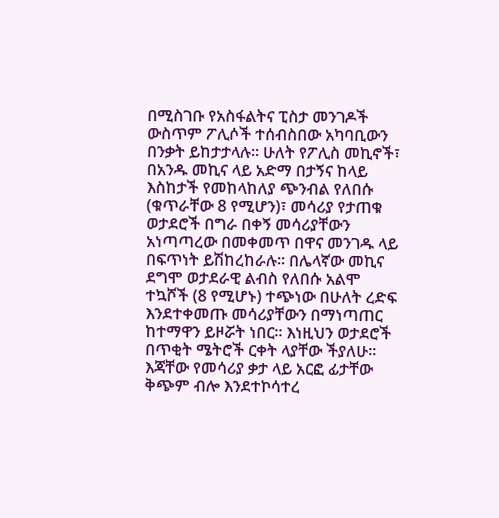በሚስገቡ የአስፋልትና ፒስታ መንገዶች ውስጥም ፖሊሶች ተሰብስበው አካባቢውን በንቃት ይከታታላሉ፡፡ ሁለት የፖሊስ መኪኖች፣ በአንዱ መኪና ላይ አድማ በታኝና ከላይ እስከታች የመከላከለያ ጭንብል የለበሱ (ቁጥራቸው 8 የሚሆን)፣ መሳሪያ የታጠቁ ወታደሮች በግራ በቀኝ መሳሪያቸውን አነጣጣረው በመቀመጥ በዋና መንገዱ ላይ በፍጥነት ይሽከረከራሉ፡፡ በሌላኛው መኪና ደግሞ ወታደራዊ ልብስ የለበሱ አልሞ ተኳሾች (8 የሚሆኑ) ተጭነው በሁለት ረድፍ እንደተቀመጡ መሳሪያቸውን በማነጣጠር ከተማዋን ይዞሯት ነበር፡፡ እነዚህን ወታደሮች በጥቂት ሜትሮች ርቀት ላያቸው ችያለሁ፡፡ እጃቸው የመሳሪያ ቃታ ላይ አርፎ ፊታቸው ቅጭም ብሎ እንደተኮሳተረ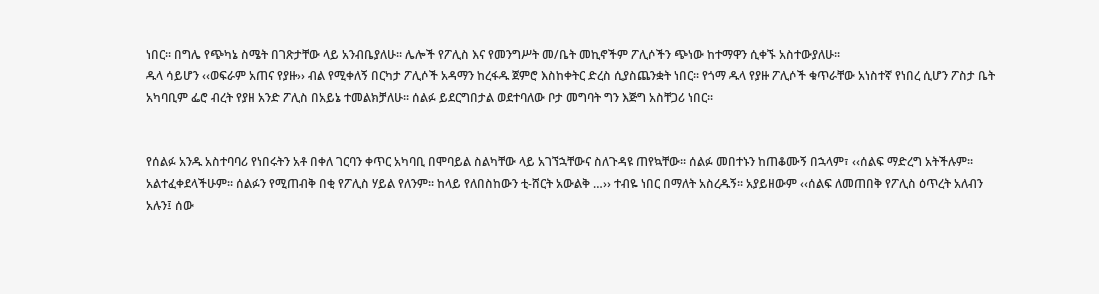ነበር፡፡ በግሌ የጭካኔ ስሜት በገጽታቸው ላይ አንብቤያለሁ፡፡ ሌሎች የፖሊስ እና የመንግሥት መ/ቤት መኪኖችም ፖሊሶችን ጭነው ከተማዋን ሲቀኙ አስተውያለሁ፡፡
ዱላ ሳይሆን ‹‹ወፍራም አጠና የያዙ›› ብል የሚቀለኝ በርካታ ፖሊሶች አዳማን ከረፋዱ ጀምሮ እስከቀትር ድረስ ሲያስጨንቋት ነበር፡፡ የጎማ ዱላ የያዙ ፖሊሶች ቁጥራቸው አነስተኛ የነበረ ሲሆን ፖስታ ቤት አካባቢም ፌሮ ብረት የያዘ አንድ ፖሊስ በአይኔ ተመልክቻለሁ፡፡ ሰልፉ ይደርግበታል ወደተባለው ቦታ መግባት ግን እጅግ አስቸጋሪ ነበር፡፡


የሰልፉ አንዱ አስተባባሪ የነበሩትን አቶ በቀለ ገርባን ቀጥር አካባቢ በሞባይል ስልካቸው ላይ አገኘኋቸውና ስለጉዳዩ ጠየኳቸው፡፡ ሰልፉ መበተኑን ከጠቆሙኝ በኋላም፣ ‹‹ሰልፍ ማድረግ አትችሉም፡፡ አልተፈቀደላችሁም፡፡ ሰልፉን የሚጠብቅ በቂ የፖሊስ ሃይል የለንም፡፡ ከላይ የለበስከውን ቲ-ሸርት አውልቅ …›› ተብዬ ነበር በማለት አስረዱኝ፡፡ አያይዘውም ‹‹ሰልፍ ለመጠበቅ የፖሊስ ዕጥረት አለብን አሉን፤ ሰው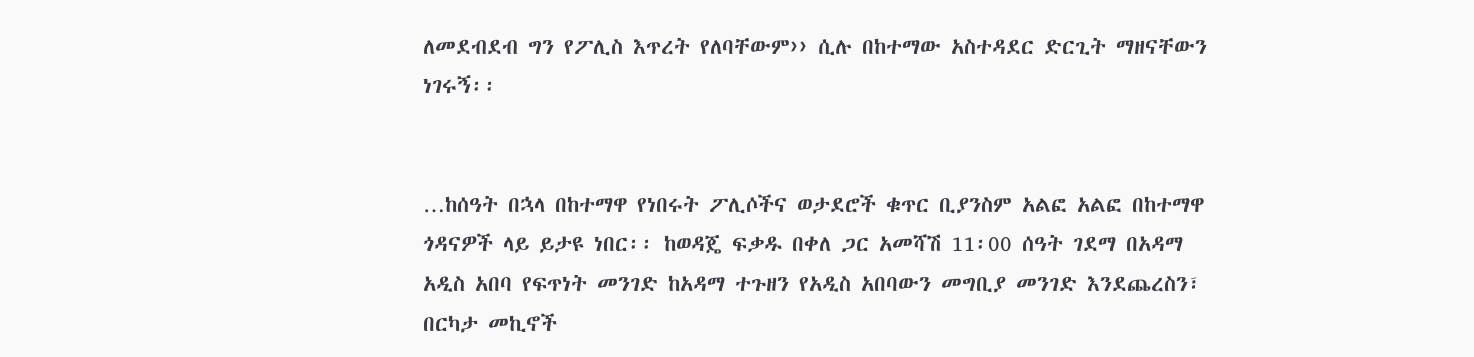ለመደብደብ ግን የፖሊስ እጥረት የለባቸውም›› ሲሉ በከተማው አስተዳደር ድርጊት ማዘናቸውን ነገሩኝ፡፡


…ከሰዓት በኋላ በከተማዋ የነበሩት ፖሊሶችና ወታደሮች ቁጥር ቢያንስም አልፎ አልፎ በከተማዋ ጎዳናዎች ላይ ይታዩ ነበር፡፡ ከወዳጄ ፍቃዱ በቀለ ጋር አመሻሽ 11፡00 ሰዓት ገደማ በአዳማ አዲስ አበባ የፍጥነት መንገድ ከአዳማ ተጉዘን የአዲስ አበባውን መግቢያ መንገድ እንደጨረስን፣ በርካታ መኪኖች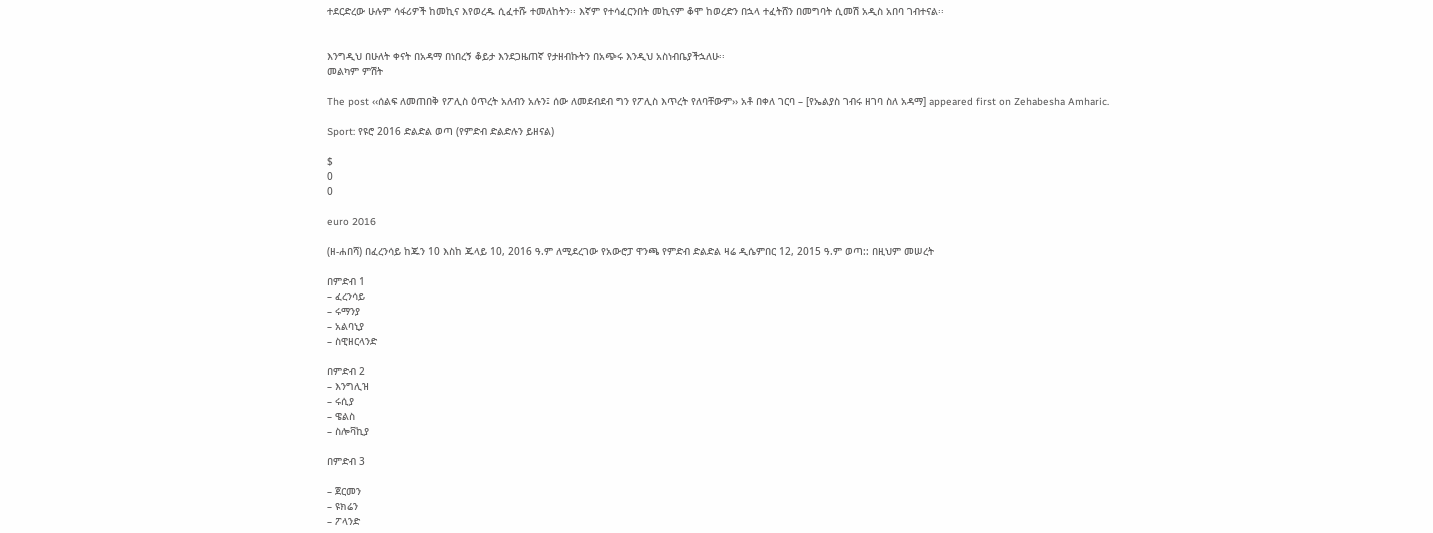ተደርድረው ሁሉም ሳፋሪዎች ከመኪና እየወረዱ ሲፈተሹ ተመለከትን፡፡ እኛም የተሳፈርንበት መኪናም ቆሞ ከወረድን በኋላ ተፈትሸን በመግባት ሲመሽ አዲስ አበባ ገብተናል፡፡


እንግዲህ በሁለት ቀናት በአዳማ በነበረኝ ቆይታ እንደጋዜጠኛ የታዘብኩትን በአጭሩ እንዲህ አስነብቤያችኋለሁ፡፡
መልካም ምሽት

The post ‹‹ሰልፍ ለመጠበቅ የፖሊስ ዕጥረት አለብን አሉን፤ ሰው ለመደብደብ ግን የፖሊስ እጥረት የለባቸውም›› አቶ በቀለ ገርባ – [የኤልያስ ገብሩ ዘገባ ስለ አዳማ] appeared first on Zehabesha Amharic.

Sport: የዩሮ 2016 ድልድል ወጣ (የምድብ ድልድሉን ይዘናል)

$
0
0

euro 2016

(ዘ-ሐበሻ) በፈረንሳይ ከጁን 10 እስከ ጁላይ 10, 2016 ዓ.ም ለሚደረገው የአውሮፓ ዋንጫ የምድብ ድልድል ዛሬ ዲሴምበር 12, 2015 ዓ.ም ወጣ:: በዚህም መሠረት

በምድብ 1
– ፈረንሳይ
– ሩማንያ
– አልባኒያ
– ስዊዘርላንድ

በምድብ 2
– እንግሊዝ
– ሩሲያ
– ዌልስ
– ስሎቫኪያ

በምድብ 3

– ጀርመን
– ዩክሬን
– ፖላንድ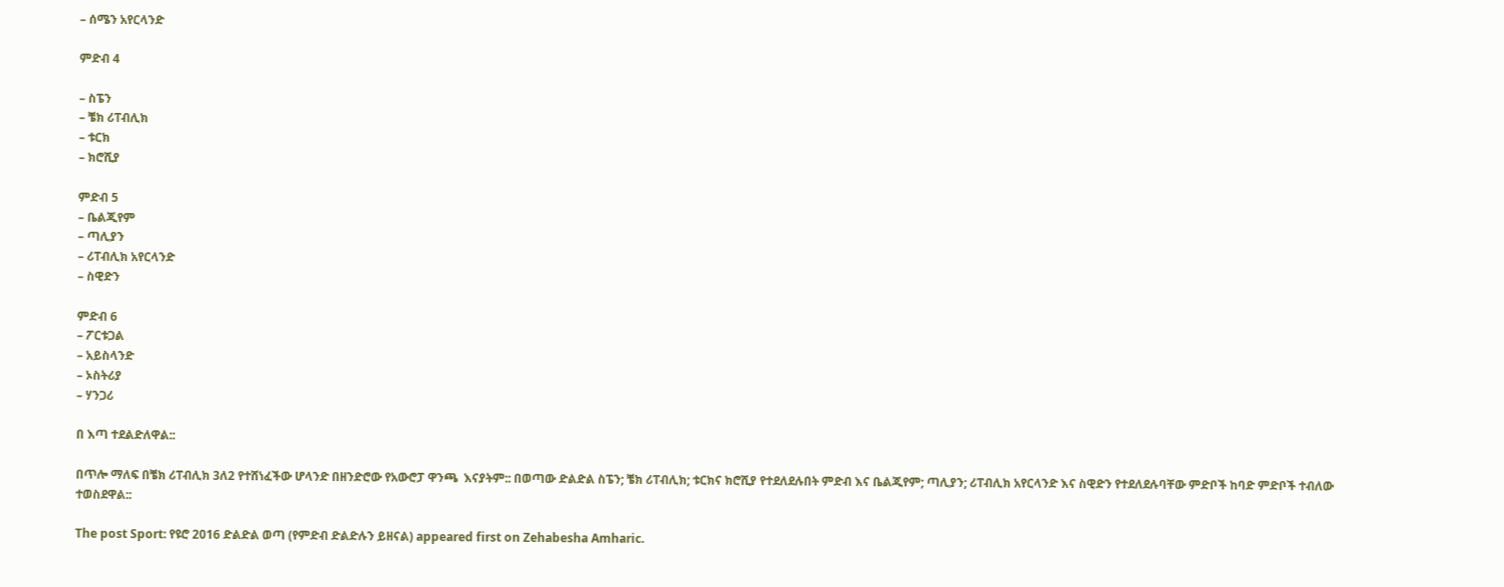– ሰሜን አየርላንድ

ምድብ 4

– ስፔን
– ቼክ ሪፐብሊክ
– ቱርክ
– ክሮሺያ

ምድብ 5
– ቤልጂየም
– ጣሊያን
– ሪፐብሊክ አየርላንድ
– ስዊድን

ምድብ 6
– ፖርቱጋል
– አይስላንድ
– ኦስትሪያ
– ሃንጋሪ

በ እጣ ተደልድለዋል::

በጥሎ ማለፍ በቼክ ሪፐብሊክ 3ለ2 የተሸነፈችው ሆላንድ በዘንድሮው የአውሮፓ ዋንጫ  እናያትም:: በወጣው ድልድል ስፔን; ቼክ ሪፐብሊክ; ቱርክና ክሮሺያ የተደለደሉበት ምድብ እና ቤልጂየም; ጣሊያን; ሪፐብሊክ አየርላንድ እና ስዊድን የተደለደሉባቸው ምድቦች ከባድ ምድቦች ተብለው ተወስደዋል::

The post Sport: የዩሮ 2016 ድልድል ወጣ (የምድብ ድልድሉን ይዘናል) appeared first on Zehabesha Amharic.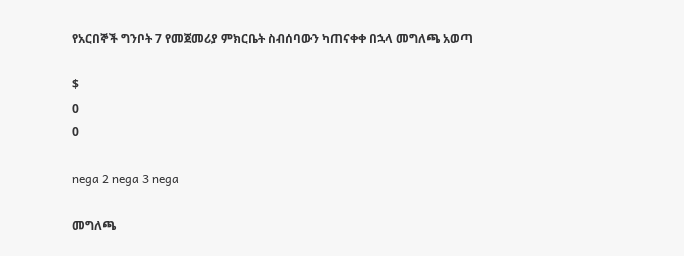የአርበኞች ግንቦት 7 የመጀመሪያ ምክርቤት ስብሰባውን ካጠናቀቀ በኋላ መግለጫ አወጣ

$
0
0

nega 2 nega 3 nega

መግለጫ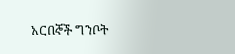አርበኞች ግንቦት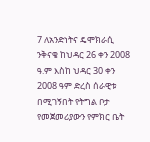7 ለአንድነትና ዴሞክራሲ ንቅናቄ ከህዳር 26 ቀን 2008 ዓ.ም እስከ ህዳር 30 ቀን 2008 ዓም ድረስ ሰራዊቱ በሚገኝበት የትግል ቦታ የመጀመሪያውን የምክር ቤት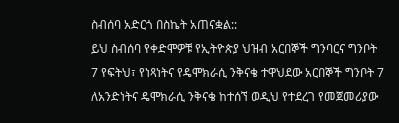ስብሰባ አድርጎ በስኬት አጠናቋል::
ይህ ስብሰባ የቀድሞዎቹ የኢትዮጵያ ህዝብ አርበኞች ግንባርና ግንቦት 7 የፍትህ፣ የነጻነትና የዴሞክራሲ ንቅናቄ ተዋህደው አርበኞች ግንቦት 7 ለአንድነትና ዴሞክራሲ ንቅናቄ ከተሰኘ ወዲህ የተደረገ የመጀመሪያው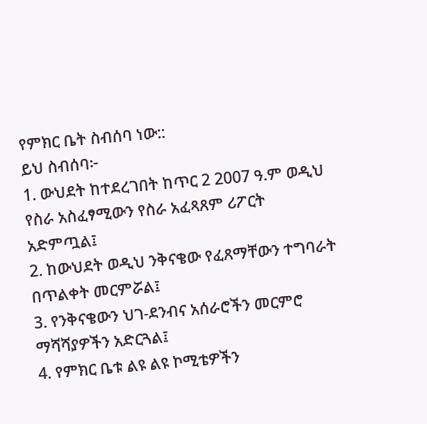የምክር ቤት ስብሰባ ነው::
ይህ ስብሰባ፦
1. ውህደት ከተደረገበት ከጥር 2 2007 ዓ.ም ወዲህ የስራ አስፈፃሚውን የስራ አፈጻጸም ሪፖርት አድምጧል፤
2. ከውህደት ወዲህ ንቅናቄው የፈጸማቸውን ተግባራት በጥልቀት መርምሯል፤
3. የንቅናቄውን ህገ-ደንብና አሰራሮችን መርምሮ ማሻሻያዎችን አድርጓል፤
4. የምክር ቤቱ ልዩ ልዩ ኮሚቴዎችን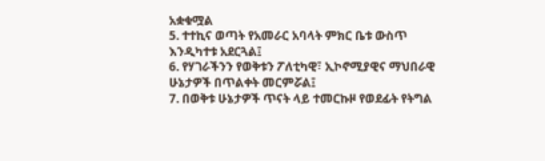አቋቁሟል
5. ተተኪና ወጣት የአመራር አባላት ምክር ቤቱ ውስጥ እንዲካተቱ አደርጓል፤
6. የሃገራችንን የወቅቱን ፖለቲካዊ፣ ኢኮኖሚያዊና ማህበራዊ ሁኔታዎች በጥልቀት መርምሯል፤
7. በወቅቱ ሁኔታዎች ጥናት ላይ ተመርኩዞ የወደፊት የትግል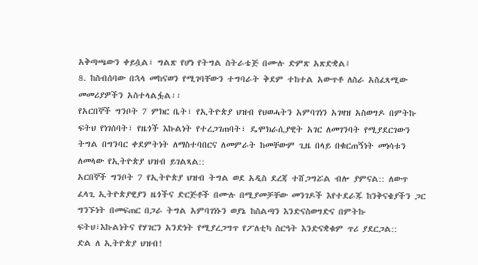አቅጣጫውን ቀይሷል፣ ግልጽ የሆነ የትግል ስትራቴጅ በሙሉ ድምጽ አጽድቋል፤
8. ከስብሰባው በኋላ መከናወን የሚገባቸውን ተግባራት ቅደም ተከተል አውጥቶ ለስራ አስፈጻሚው መመሪያዎችን አስተላልፏል፡፡
የአርበኞች ግንቦት 7 ምክር ቤት፣ የኢትዮጵያ ህዝብ የህወሓትን አምባገነን አገዛዝ አስወግዶ በምትኩ ፍትህ የነገሰባት፣ የዜጎች እኩልነት የተረጋገጠባት፣ ዴሞክራሲያዊት አገር ለመገንባት የሚያደርገውን ትግል በግንባር ቀደምትነት ለማስተባበርና ለመምራት ከመቸውም ጊዜ በላይ በቁርጠኝነት መነሳቱን ለመላው የኢትዮጵያ ህዝብ ይገልጻል::
አርበኞች ግንቦት 7 የኢትዮጵያ ህዝብ ትግል ወደ አዲስ ደረጃ ተሸጋግሯል ብሎ ያምናል:: ለውጥ ፈላጊ ኢትዮጵያዊያን ዜጎችና ድርጅቶች በሙሉ በሚያመቻቸው መንገዶች እየተደራጁ ከንቅናቄያችን ጋር ግንኙነት በመፍጠር በጋራ ትግል አምባገነኑን ወያኔ ከስልጣን እንድናስወግድና በምትኩ ፍትህ፣እኩልነትና የሃገርን አንድነት የሚያረጋግጥ የፖለቲካ ስርዓት እንድናቋቁም ጥሪ ያደርጋል::
ድል ለ ኢትዮጵያ ህዝብ!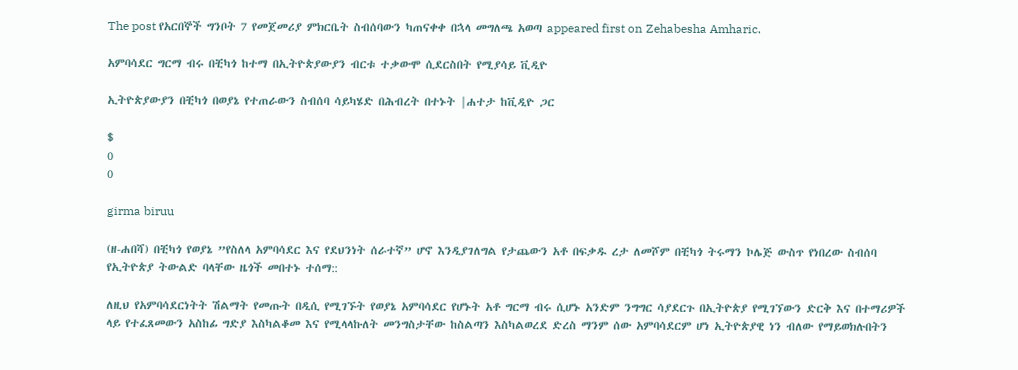The post የአርበኞች ግንቦት 7 የመጀመሪያ ምክርቤት ስብሰባውን ካጠናቀቀ በኋላ መግለጫ አወጣ appeared first on Zehabesha Amharic.

አምባሳደር ግርማ ብሩ በቺካጎ ከተማ በኢትዮጵያውያን ብርቱ ተቃውሞ ሲደርስበት የሚያሳይ ቪዲዮ

ኢትዮጵያውያን በቺካጎ በወያኔ የተጠራውን ስብሰባ ሳይካሄድ በሕብረት በተኑት |ሐተታ ከቪዲዮ ጋር

$
0
0

girma biruu

(ዘ-ሐበሻ) በቺካጎ የወያኔ ”የስለላ አምባሳደር እና የደህንነት ሰራተኛ” ሆኖ እንዲያገለግል የታጨውን አቶ በፍቃዱ ረታ ለመሾም በቺካጎ ትሩማን ኮሌጅ ውስጥ የነበረው ስብሰባ የኢትዮጵያ ትውልድ ባላቸው ዜጎች መበተኑ ተሰማ::

ለዚህ የአምባሳደርነትት ሽልማት የመጡት በዲሲ የሚገኙት የወያኔ አምባሳደር የሆኑት አቶ ግርማ ብሩ ሲሆኑ አንድም ንግግር ሳያደርጉ በኢትዮጵያ የሚገኘውን ድርቅ እና በተማሪዎች ላይ የተፈጸመውን አስከፊ ግድያ እስካልቆመ እና የሚላላኩለት መንግስታቸው ከስልጣን እስካልወረደ ድረስ ማንም ሰው አምባሳደርም ሆነ ኢትዮጵያዊ ነን ብለው የማይወክሉበትን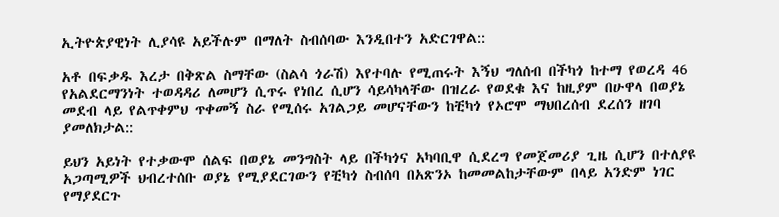ኢትዮጵያዊነት ሊያሳዩ አይችሉም በማለት ስብሰባው እንዲበተን አድርገዋል::

አቶ በፍቃዱ እረታ በቅጽል ስማቸው (ስልሳ ጎራሽ) እየተባሉ የሚጠሩት እኝህ ግለሰብ በችካጎ ከተማ የወረዳ 46 የአልደርማንነት ተወዳዳሪ ለመሆን ሲጥሩ የነበረ ሲሆን ሳይሳካላቸው በዝረራ የወደቁ እና ከዚያም በሁዋላ በወያኔ መደብ ላይ የልጥቀምህ ጥቀመኝ ስራ የሚሰሩ አገልጋይ መሆናቸውን ከቺካጎ የኦሮሞ ማህበረሰብ ደረሰን ዘገባ ያመለክታል::

ይህን አይነት የተቃውሞ ሰልፍ በወያኔ መንግስት ላይ በችካጎና አካባቢዋ ሲደረግ የመጀመሪያ ጊዜ ሲሆን በተለያዩ አጋጣሚዎች ህብረተሰቡ ወያኔ የሚያደርገውን የቺካጎ ስብሰባ በአጽንኦ ከመመልከታቸውም በላይ አንድም ነገር የማያደርጉ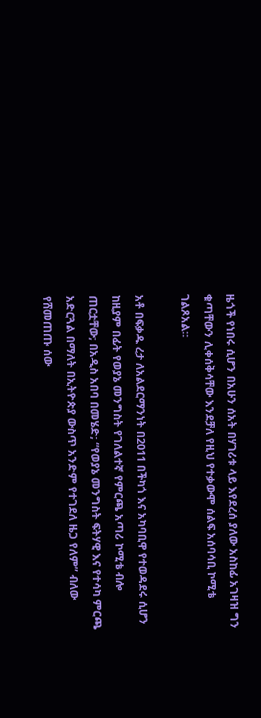ዜጎች የነበሩ ሲሆን በአሁን ሰአት በሃገሪቱ ላይ እየደረሰ ያለው አስከፊ አገዛዝ ግን ቁጣቸውን ሊቀሰቅሳቸው እንደቻለ የዚህ የተቃውሞ ሰልፍ አሰባሳቢ ኮሚቴ ገልጾአል።

አቶ በፍቃዱ ረታ ለአልደርማንነት በ2011 በችካጎ እና አካባቢዋ የተወዳደሩ ሲሆን ከዚያም በፊት የወያኔ መንግስት የገለልተኛ የምርጫ አጣሪ ኮሚቴ ብሎ ጠርቷቸው; በአዲስ አበባ በመሄድ; “የወያኔ መንግስት ፍትሃዊ እና የተሳካ ምርጫ አድርጓል በማለት በኢትዮጵያ ውስጥ አንድም የተገደለ ዜጋ የለም” ብለው የሸመጠጡ ሰው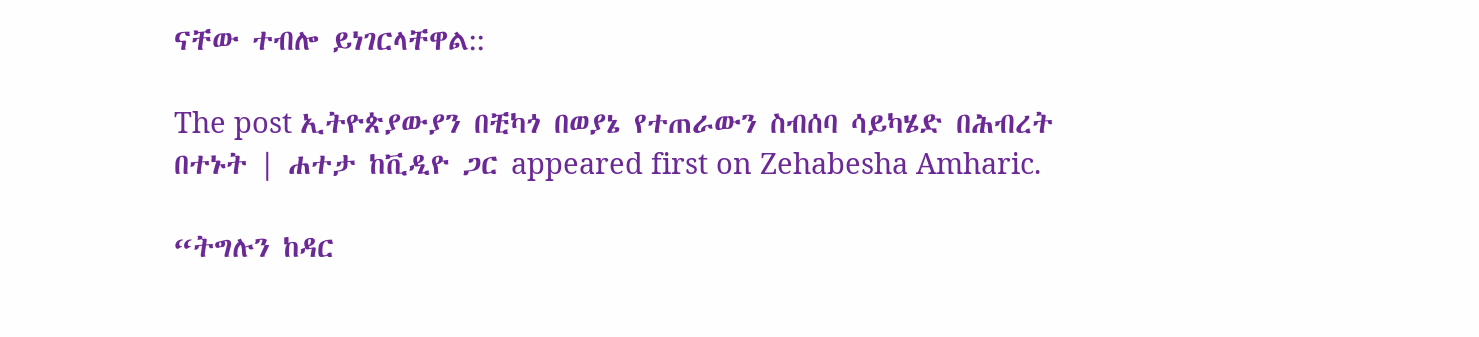ናቸው ተብሎ ይነገርላቸዋል::

The post ኢትዮጵያውያን በቺካጎ በወያኔ የተጠራውን ስብሰባ ሳይካሄድ በሕብረት በተኑት | ሐተታ ከቪዲዮ ጋር appeared first on Zehabesha Amharic.

“ትግሉን ከዳር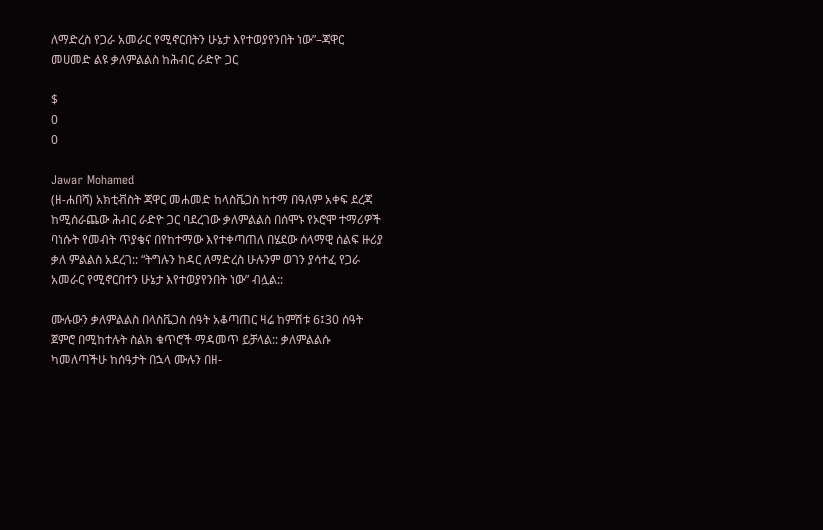ለማድረስ የጋራ አመራር የሚኖርበትን ሁኔታ እየተወያየንበት ነው”–ጃዋር መሀመድ ልዩ ቃለምልልስ ከሕብር ራድዮ ጋር

$
0
0

Jawar Mohamed
(ዘ-ሐበሻ) አክቲቭስት ጃዋር መሐመድ ከላስቬጋስ ከተማ በዓለም አቀፍ ደረጃ ከሚሰራጨው ሕብር ራድዮ ጋር ባደረገው ቃለምልልስ በሰሞኑ የኦሮሞ ተማሪዎች ባነሱት የመብት ጥያቄና በየከተማው እየተቀጣጠለ በሄደው ሰላማዊ ሰልፍ ዙሪያ ቃለ ምልልስ አደረገ:: “ትግሉን ከዳር ለማድረስ ሁሉንም ወገን ያሳተፈ የጋራ አመራር የሚኖርበተን ሁኔታ እየተወያየንበት ነው” ብሏል::

ሙሉውን ቃለምልልስ በላስቬጋስ ሰዓት አቆጣጠር ዛሬ ከምሽቱ 6፤30 ሰዓት ጀምሮ በሚከተሉት ስልክ ቁጥሮች ማዳመጥ ይቻላል:: ቃለምልልሱ ካመለጣችሁ ከሰዓታት በኋላ ሙሉን በዘ-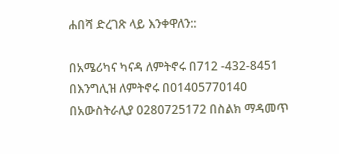ሐበሻ ድረገጽ ላይ እንቀዋለን::

በአሜሪካና ካናዳ ለምትኖሩ በ712 -432-8451
በእንግሊዝ ለምትኖሩ በ01405770140
በአውስትራሊያ 0280725172 በስልክ ማዳመጥ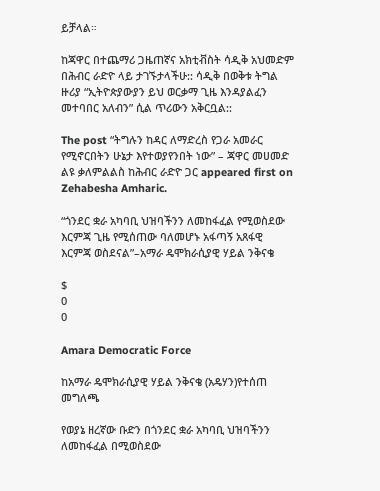ይቻላል።

ከጃዋር በተጨማሪ ጋዜጠኛና አክቲቭስት ሳዲቅ አህመድም በሕብር ራድዮ ላይ ታገኙታላችሁ:: ሳዲቅ በወቅቱ ትግል ዙሪያ “ኢትዮጵያውያን ይህ ወርቃማ ጊዜ እንዳያልፈን መተባበር አለብን” ሲል ጥሪውን አቅርቧል::

The post “ትግሉን ከዳር ለማድረስ የጋራ አመራር የሚኖርበትን ሁኔታ እየተወያየንበት ነው” – ጃዋር መሀመድ ልዩ ቃለምልልስ ከሕብር ራድዮ ጋር appeared first on Zehabesha Amharic.

“ጎንደር ቋራ አካባቢ ህዝባችንን ለመከፋፈል የሚወስደው እርምጃ ጊዜ የሚሰጠው ባለመሆኑ አፋጣኝ አጸፋዊ እርምጃ ወስደናል”–አማራ ዴሞክራሲያዊ ሃይል ንቅናቄ

$
0
0

Amara Democratic Force

ከአማራ ዴሞክራሲያዊ ሃይል ንቅናቄ (አዴሃን)የተሰጠ መግለጫ

የወያኔ ዘረኛው ቡድን በጎንደር ቋራ አካባቢ ህዝባችንን ለመከፋፈል በሚወስደው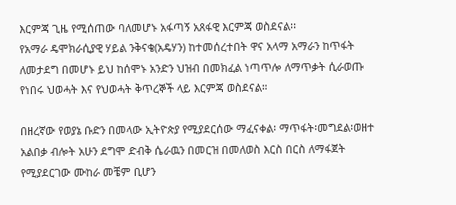እርምጃ ጊዜ የሚሰጠው ባለመሆኑ አፋጣኝ አጸፋዊ እርምጃ ወስደናል፡፡
የአማራ ዴሞክራሲያዊ ሃይል ንቅናቄ(አዴሃን) ከተመሰረተበት ዋና አላማ አማራን ከጥፋት ለመታደግ በመሆኑ ይህ ከሰሞኑ አንድን ህዝብ በመክፈል ነጣጥሎ ለማጥቃት ሲራወጡ የነበሩ ህወሓት እና የህወሓት ቅጥረኞች ላይ እርምጃ ወስደናል።

በዘረኛው የወያኔ ቡድን በመላው ኢትዮጵያ የሚያደርሰው ማፈናቀል፡ ማጥፋት፡መግደል፡ወዘተ አልበቃ ብሎት አሁን ደግሞ ድብቅ ሴራዉን በመርዝ በመለወስ እርስ በርስ ለማፋጀት የሚያደርገው ሙከራ መቼም ቢሆን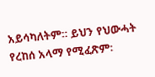አይሳካለትም። ይህን የህውሓት የረከሰ አላማ የሚፈጽም፡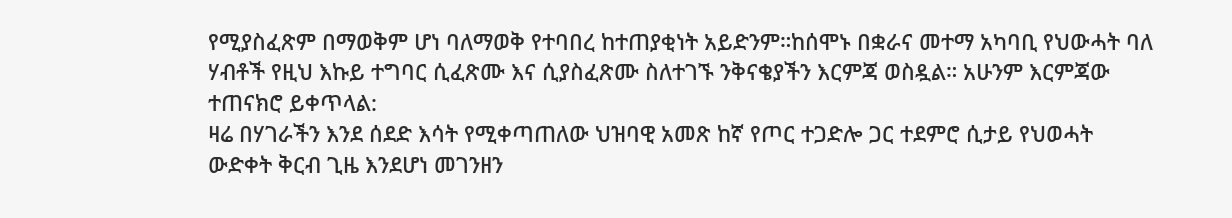የሚያስፈጽም በማወቅም ሆነ ባለማወቅ የተባበረ ከተጠያቂነት አይድንም።ከሰሞኑ በቋራና መተማ አካባቢ የህውሓት ባለ ሃብቶች የዚህ እኩይ ተግባር ሲፈጽሙ እና ሲያስፈጽሙ ስለተገኙ ንቅናቄያችን እርምጃ ወስዷል። አሁንም እርምጃው ተጠናክሮ ይቀጥላል:
ዛሬ በሃገራችን እንደ ሰደድ እሳት የሚቀጣጠለው ህዝባዊ አመጽ ከኛ የጦር ተጋድሎ ጋር ተደምሮ ሲታይ የህወሓት
ውድቀት ቅርብ ጊዜ እንደሆነ መገንዘን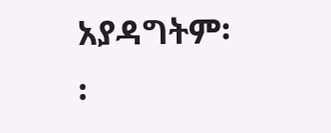አያዳግትም፡፡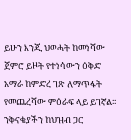ይሁን እንጂ ህወሓት ከመነሻው ጀምሮ ይዞት የተነሳውን ዕቅድ አማራ ከምድረ ገጽ ለማጥፋት የመጨረሻው ምዕራፍ ላይ ይገኛል፡፡ ንቅናቄያችን ከህዝብ ጋር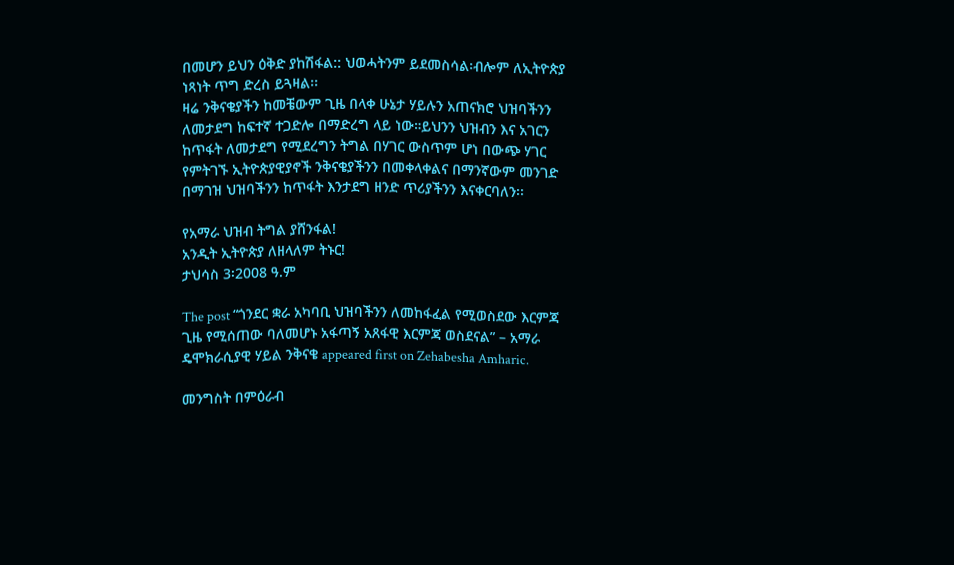በመሆን ይህን ዕቅድ ያከሽፋል:: ህወሓትንም ይደመስሳል፡ብሎም ለኢትዮጵያ ነጻነት ጥግ ድረስ ይጓዛል፡፡
ዛሬ ንቅናቄያችን ከመቼውም ጊዜ በላቀ ሁኔታ ሃይሉን አጠናክሮ ህዝባችንን ለመታደግ ከፍተኛ ተጋድሎ በማድረግ ላይ ነው።ይህንን ህዝብን እና አገርን ከጥፋት ለመታደግ የሚደረግን ትግል በሃገር ውስጥም ሆነ በውጭ ሃገር የምትገኙ ኢትዮጵያዊያኖች ንቅናቄያችንን በመቀላቀልና በማንኛውም መንገድ በማገዝ ህዝባችንን ከጥፋት እንታደግ ዘንድ ጥሪያችንን እናቀርባለን፡፡

የአማራ ህዝብ ትግል ያሸንፋል!
አንዲት ኢትዮጵያ ለዘላለም ትኑር!
ታህሳስ 3፡2008 ዓ.ም

The post “ጎንደር ቋራ አካባቢ ህዝባችንን ለመከፋፈል የሚወስደው እርምጃ ጊዜ የሚሰጠው ባለመሆኑ አፋጣኝ አጸፋዊ እርምጃ ወስደናል” – አማራ ዴሞክራሲያዊ ሃይል ንቅናቄ appeared first on Zehabesha Amharic.

መንግስት በምዕራብ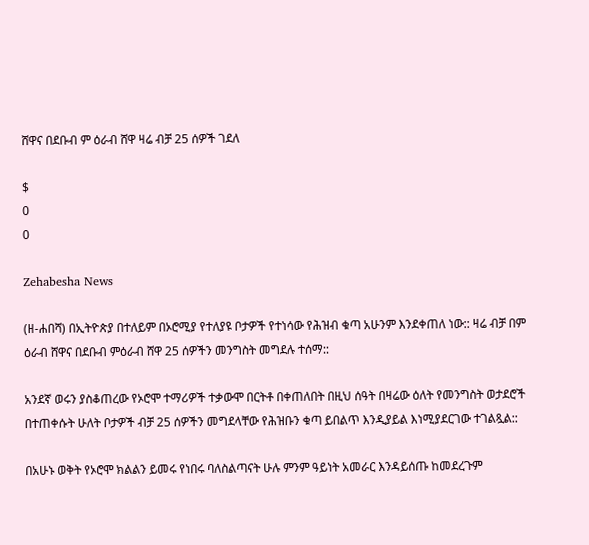ሸዋና በደቡብ ም ዕራብ ሸዋ ዛሬ ብቻ 25 ሰዎች ገደለ

$
0
0

Zehabesha News

(ዘ-ሐበሻ) በኢትዮጵያ በተለይም በኦሮሚያ የተለያዩ ቦታዎች የተነሳው የሕዝብ ቁጣ አሁንም እንደቀጠለ ነው:: ዛሬ ብቻ በም ዕራብ ሸዋና በደቡብ ምዕራብ ሸዋ 25 ሰዎችን መንግስት መግደሉ ተሰማ::

አንደኛ ወሩን ያስቆጠረው የኦሮሞ ተማሪዎች ተቃውሞ በርትቶ በቀጠለበት በዚህ ሰዓት በዛሬው ዕለት የመንግስት ወታደሮች በተጠቀሱት ሁለት ቦታዎች ብቻ 25 ሰዎችን መግደላቸው የሕዝቡን ቁጣ ይበልጥ እንዲያይል እነሚያደርገው ተገልጿል::

በአሁኑ ወቅት የኦሮሞ ክልልን ይመሩ የነበሩ ባለስልጣናት ሁሉ ምንም ዓይነት አመራር እንዳይሰጡ ከመደረጉም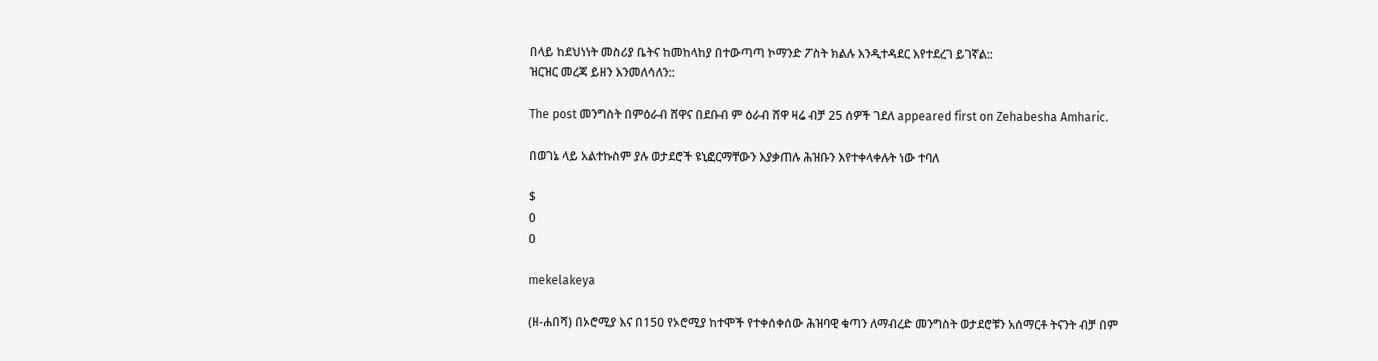በላይ ከደህነነት መስሪያ ቤትና ከመከላከያ በተውጣጣ ኮማንድ ፖስት ክልሉ እንዲተዳደር እየተደረገ ይገኛል::
ዝርዝር መረጃ ይዘን እንመለሳለን::

The post መንግስት በምዕራብ ሸዋና በደቡብ ም ዕራብ ሸዋ ዛሬ ብቻ 25 ሰዎች ገደለ appeared first on Zehabesha Amharic.

በወገኔ ላይ አልተኩስም ያሉ ወታደሮች ዩኒፎርማቸውን እያቃጠሉ ሕዝቡን እየተቀላቀሉት ነው ተባለ

$
0
0

mekelakeya

(ዘ-ሐበሻ) በኦሮሚያ እና በ150 የኦሮሚያ ከተሞች የተቀሰቀሰው ሕዝባዊ ቁጣን ለማብረድ መንግስት ወታደሮቹን አሰማርቶ ትናንት ብቻ በም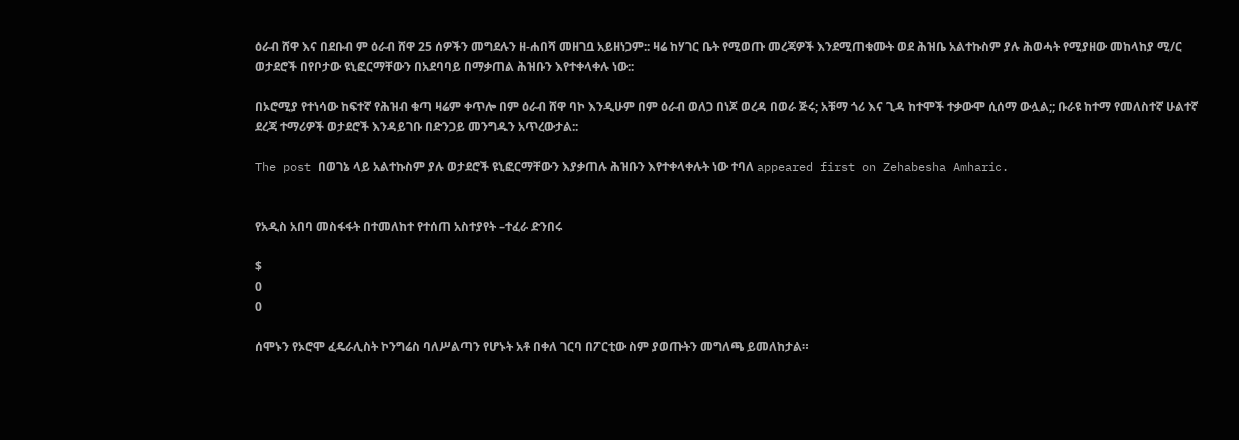ዕራብ ሸዋ እና በደቡብ ም ዕራብ ሸዋ 25 ሰዎችን መግደሉን ዘ-ሐበሻ መዘገቧ አይዘነጋም:: ዛሬ ከሃገር ቤት የሚወጡ መረጃዎች እንደሚጠቁሙት ወደ ሕዝቤ አልተኩስም ያሉ ሕወሓት የሚያዘው መከላከያ ሚ/ር ወታደሮች በየቦታው ዩኒፎርማቸውን በአደባባይ በማቃጠል ሕዝቡን እየተቀላቀሉ ነው::

በኦሮሚያ የተነሳው ከፍተኛ የሕዝብ ቁጣ ዛሬም ቀጥሎ በም ዕራብ ሸዋ ባኮ እንዲሁም በም ዕራብ ወለጋ በነጆ ወረዳ በወራ ጅሩ; አቹማ ጎሪ እና ጊዳ ከተሞች ተቃውሞ ሲሰማ ውሏል;; ቡራዩ ከተማ የመለስተኛ ሁልተኛ ደረጃ ተማሪዎች ወታደሮች እንዳይገቡ በድንጋይ መንግዱን አጥረውታል::

The post በወገኔ ላይ አልተኩስም ያሉ ወታደሮች ዩኒፎርማቸውን እያቃጠሉ ሕዝቡን እየተቀላቀሉት ነው ተባለ appeared first on Zehabesha Amharic.


የአዲስ አበባ መስፋፋት በተመለከተ የተሰጠ አስተያየት –ተፈራ ድንበሩ

$
0
0

ሰሞኑን የኦሮሞ ፈዴራሊስት ኮንግሬስ ባለሥልጣን የሆኑት አቶ በቀለ ገርባ በፖርቲው ስም ያወጡትን መግለጫ ይመለከታል።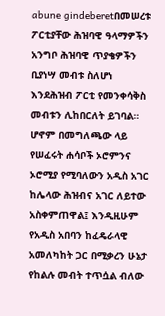abune gindeberetበመሠረቱ ፖርቲያቸው ሕዝባዊ ዓላማዎችን አንግቦ ሕዝባዊ ጥያቄዎችን ቢያነሣ መብቱ ስለሆነ እንደሕዝብ ፖርቲ የመንቀሳቅስ መብቱን ሊከበርለት ይገባል። ሆኖም በመግለጫው ላይ የሠፈሩት ሐሳቦች ኦሮምንና ኦሮሚያ የሚባለውን አዲስ አገር ከሌላው ሕዝብና አገር ለይተው አስቀምጠዋል፤ እንዲዚሁም የአዲስ አበባን ከፈዴራላዊ አመለካከት ጋር በሚቃረን ሁኔታ የከልሉ መብት ተጥሷል ብለው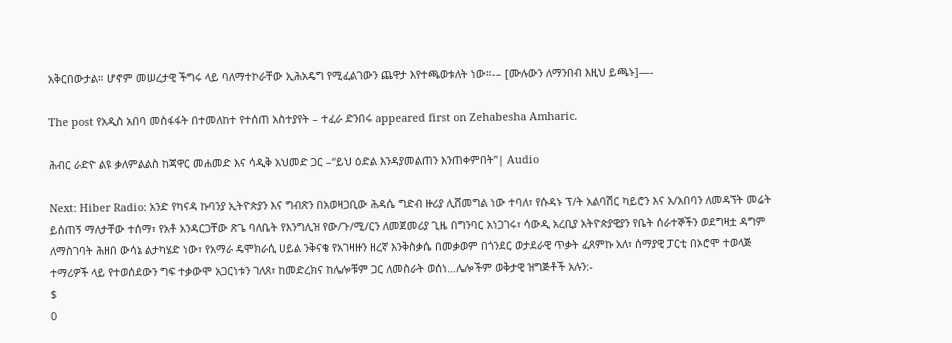አቅርበውታል። ሆኖም መሠረታዊ ችግሩ ላይ ባለማተኮራቸው ኢሕአዴግ የሚፈልገውን ጨዋታ እየተጫወቱለት ነው።-– [ሙሉውን ለማንበብ እዚህ ይጫኑ]—-

The post የአዲስ አበባ መስፋፋት በተመለከተ የተሰጠ አስተያየት – ተፈራ ድንበሩ appeared first on Zehabesha Amharic.

ሕብር ራድዮ ልዩ ቃለምልልስ ከጃዋር መሐመድ እና ሳዲቅ አህመድ ጋር –“ይህ ዕድል እንዳያመልጠን እንጠቀምበት”| Audio

Next: Hiber Radio: አንድ የካናዳ ኩባንያ ኢትዮጵያን እና ግብጽን በአወዛጋቢው ሕዳሴ ግድብ ዙሪያ ሊሸመግል ነው ተባለ፣ የሱዳኑ ፕ/ት አልባሽር ካይሮን እና አ/አበባን ለመዳኘት መሬት ይሰጠኝ ማለታቸው ተሰማ፣ የአቶ አንዳርጋቸው ጽጌ ባለቤት የእንግሊዝ የው/ጉ/ሚ/ርን ለመጀመሪያ ጊዜ በግንባር አነጋገሩ፣ ሳውዲ አረቢያ አትዮጵያዊያን የቤት ሰራተኞችን ወደግዛቷ ዳግም ለማስገባት ሕዘበ ውሳኔ ልታካሄድ ነው፣ የአማራ ዴሞክራሲ ሀይል ንቅናቄ የአገዛዙን ዘረኛ እንቅስቃሴ በመቃወም በጎንደር ወታደራዊ ጥቃት ፈጸምኩ አለ፣ ሰማያዊ ፓርቲ በኦሮሞ ተወላጅ ተማሪዎች ላይ የተወሰደውን ግፍ ተቃውሞ አጋርነቱን ገለጸ፣ ከመድረክና ከሌሎቹም ጋር ለመስራት ወሰነ…ሌሎችም ወቅታዊ ዝግጅቶች አሉን:-
$
0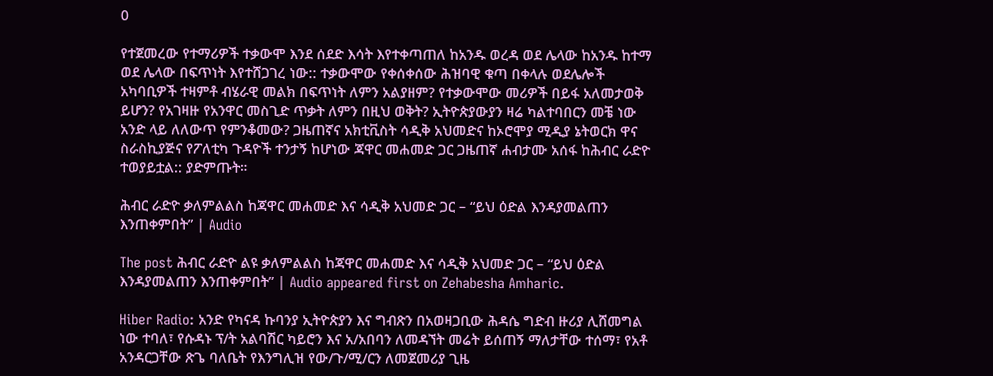0

የተጀመረው የተማሪዎች ተቃውሞ እንደ ሰደድ እሳት እየተቀጣጠለ ከአንዱ ወረዳ ወደ ሌላው ከአንዱ ከተማ ወደ ሌላው በፍጥነት እየተሸጋገረ ነው:: ተቃውሞው የቀሰቀሰው ሕዝባዊ ቁጣ በቀላሉ ወደሌሎች አካባቢዎች ተዛምቶ ብሄራዊ መልክ በፍጥነት ለምን አልያዘም? የተቃውሞው መሪዎች በይፋ አለመታወቅ ይሆን? የአገዛዙ የአንዋር መስጊድ ጥቃት ለምን በዚህ ወቅት? ኢትዮጵያውያን ዛሬ ካልተባበርን መቼ ነው አንድ ላይ ለለውጥ የምንቆመው? ጋዜጠኛና አክቲቪስት ሳዲቅ አህመድና ከኦሮሞያ ሚዲያ ኔትወርክ ዋና ስራስኪያጅና የፖለቲካ ጉዳዮች ተንታኝ ከሆነው ጃዋር መሐመድ ጋር ጋዜጠኛ ሐብታሙ አሰፋ ከሕብር ራድዮ ተወያይቷል:: ያድምጡት።

ሕብር ራድዮ ቃለምልልስ ከጃዋር መሐመድ እና ሳዲቅ አህመድ ጋር – “ይህ ዕድል እንዳያመልጠን እንጠቀምበት” | Audio

The post ሕብር ራድዮ ልዩ ቃለምልልስ ከጃዋር መሐመድ እና ሳዲቅ አህመድ ጋር – “ይህ ዕድል እንዳያመልጠን እንጠቀምበት” | Audio appeared first on Zehabesha Amharic.

Hiber Radio: አንድ የካናዳ ኩባንያ ኢትዮጵያን እና ግብጽን በአወዛጋቢው ሕዳሴ ግድብ ዙሪያ ሊሸመግል ነው ተባለ፣ የሱዳኑ ፕ/ት አልባሽር ካይሮን እና አ/አበባን ለመዳኘት መሬት ይሰጠኝ ማለታቸው ተሰማ፣ የአቶ አንዳርጋቸው ጽጌ ባለቤት የእንግሊዝ የው/ጉ/ሚ/ርን ለመጀመሪያ ጊዜ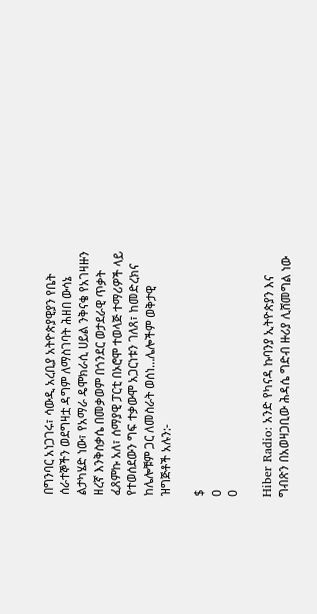በግንባር አነጋገሩ፣ ሳውዲ አረቢያ አትዮጵያዊያን የቤት ሰራተኞችን ወደግዛቷ ዳግም ለማስገባት ሕዘበ ውሳኔ ልታካሄድ ነው፣ የአማራ ዴሞክራሲ ሀይል ንቅናቄ የአገዛዙን ዘረኛ እንቅስቃሴ በመቃወም በጎንደር ወታደራዊ ጥቃት ፈጸምኩ አለ፣ ሰማያዊ ፓርቲ በኦሮሞ ተወላጅ ተማሪዎች ላይ የተወሰደውን ግፍ ተቃውሞ አጋርነቱን ገለጸ፣ ከመድረክና ከሌሎቹም ጋር ለመስራት ወሰነ…ሌሎችም ወቅታዊ ዝግጅቶች አሉን:-

$
0
0

Hiber Radio: አንድ የካናዳ ኩባንያ ኢትዮጵያን እና ግብጽን በአወዛጋቢው ሕዳሴ ግድብ ዙሪያ ሊሸመግል ነው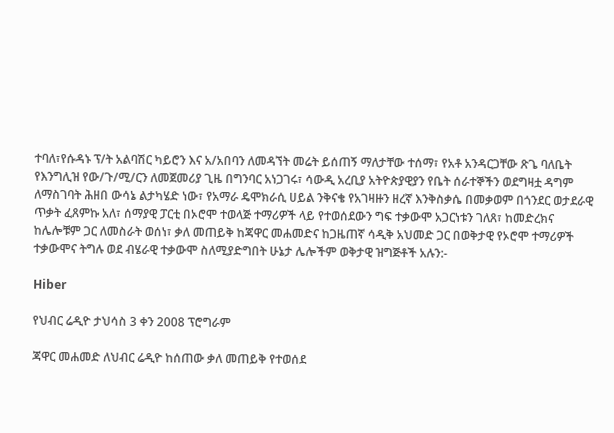ተባለ፣የሱዳኑ ፕ/ት አልባሽር ካይሮን እና አ/አበባን ለመዳኘት መሬት ይሰጠኝ ማለታቸው ተሰማ፣ የአቶ አንዳርጋቸው ጽጌ ባለቤት የእንግሊዝ የው/ጉ/ሚ/ርን ለመጀመሪያ ጊዜ በግንባር አነጋገሩ፣ ሳውዲ አረቢያ አትዮጵያዊያን የቤት ሰራተኞችን ወደግዛቷ ዳግም ለማስገባት ሕዘበ ውሳኔ ልታካሄድ ነው፣ የአማራ ዴሞክራሲ ሀይል ንቅናቄ የአገዛዙን ዘረኛ እንቅስቃሴ በመቃወም በጎንደር ወታደራዊ ጥቃት ፈጸምኩ አለ፣ ሰማያዊ ፓርቲ በኦሮሞ ተወላጅ ተማሪዎች ላይ የተወሰደውን ግፍ ተቃውሞ አጋርነቱን ገለጸ፣ ከመድረክና ከሌሎቹም ጋር ለመስራት ወሰነ፣ ቃለ መጠይቅ ከጃዋር መሐመድና ከጋዜጠኛ ሳዲቅ አህመድ ጋር በወቅታዊ የኦሮሞ ተማሪዎች ተቃውሞና ትግሉ ወደ ብሄራዊ ተቃውሞ ስለሚያድግበት ሁኔታ ሌሎችም ወቅታዊ ዝግጅቶች አሉን:-

Hiber

የህብር ሬዲዮ ታህሳስ 3 ቀን 2008 ፕሮግራም

ጃዋር መሐመድ ለህብር ሬዲዮ ከሰጠው ቃለ መጠይቅ የተወሰደ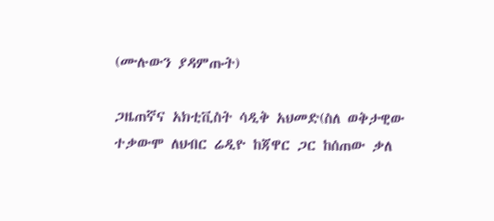(ሙሉውን ያዳምጡት)

ጋዜጠኛና አክቲቪስት ሳዲቅ አህመድ(ስለ ወቅታዊው ተቃውሞ ለህብር ሬዲዮ ከጃዋር ጋር ከሰጠው ቃለ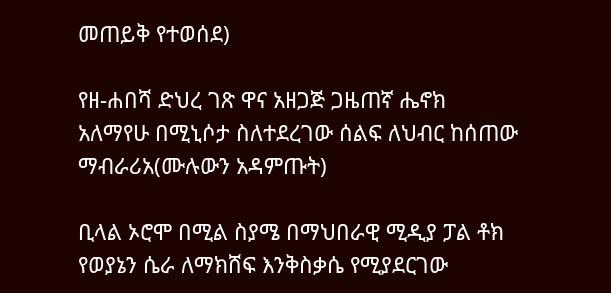መጠይቅ የተወሰደ)

የዘ-ሐበሻ ድህረ ገጽ ዋና አዘጋጅ ጋዜጠኛ ሔኖክ አለማየሁ በሚኒሶታ ስለተደረገው ሰልፍ ለህብር ከሰጠው ማብራሪአ(ሙሉውን አዳምጡት)

ቢላል ኦሮሞ በሚል ስያሜ በማህበራዊ ሚዲያ ፓል ቶክ የወያኔን ሴራ ለማክሸፍ እንቅስቃሴ የሚያደርገው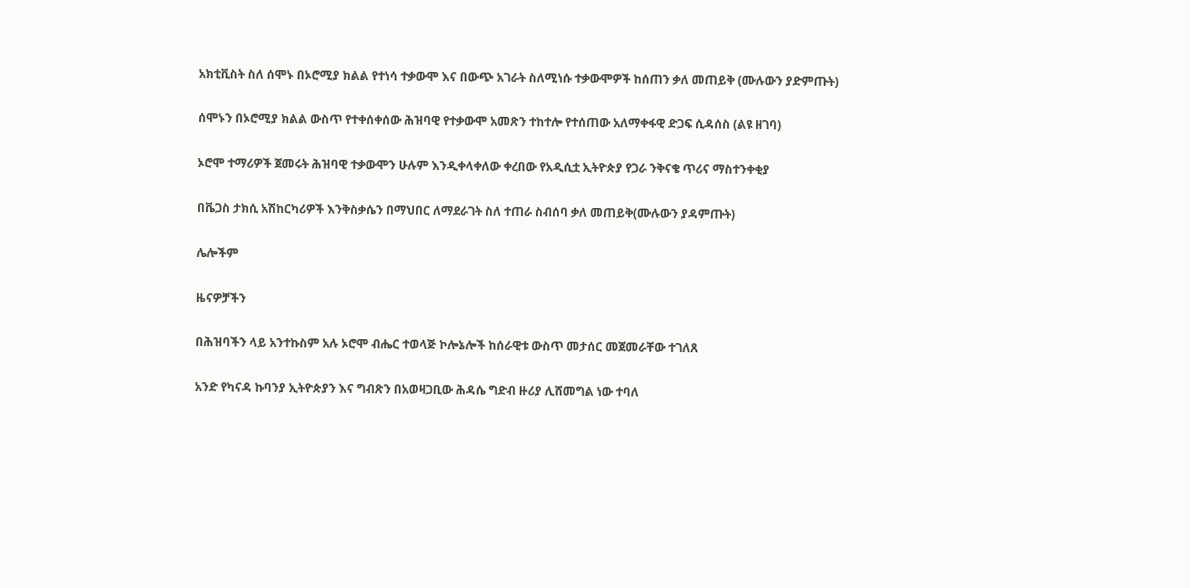አክቲቪስት ስለ ሰሞኑ በኦሮሚያ ክልል የተነሳ ተቃውሞ እና በውጭ አገራት ስለሚነሱ ተቃውሞዎች ከሰጠን ቃለ መጠይቅ (ሙሉውን ያድምጡት)

ሰሞኑን በኦሮሚያ ክልል ውስጥ የተቀሰቀሰው ሕዝባዊ የተቃውሞ አመጽን ተከተሎ የተሰጠው አለማቀፋዊ ድጋፍ ሲዳሰስ (ልዩ ዘገባ)

ኦሮሞ ተማሪዎች ጀመሩት ሕዝባዊ ተቃውሞን ሁሉም እንዲቀላቀለው ቀረበው የአዲሲቷ ኢትዮጵያ የጋራ ንቅናቄ ጥሪና ማስተንቀቂያ

በቬጋስ ታክሲ አሽከርካሪዎች እንቅስቃሴን በማህበር ለማደራገት ስለ ተጠራ ስብሰባ ቃለ መጠይቅ(ሙሉውን ያዳምጡት)

ሌሎችም

ዜናዎቻችን

በሕዝባችን ላይ አንተኩስም አሉ ኦሮሞ ብሔር ተወላጅ ኮሎኔሎች ከሰራዊቱ ውስጥ መታሰር መጀመራቸው ተገለጸ

አንድ የካናዳ ኩባንያ ኢትዮጵያን እና ግብጽን በአወዛጋቢው ሕዳሴ ግድብ ዙሪያ ሊሸመግል ነው ተባለ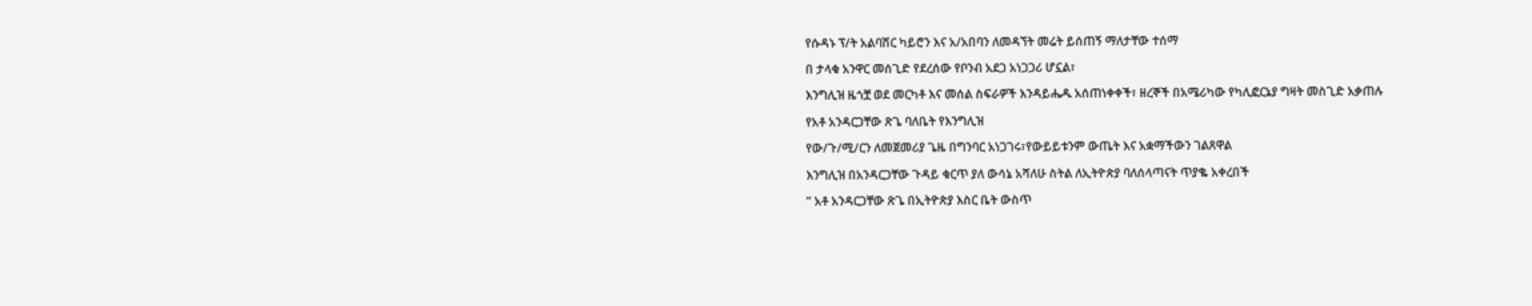የሱዳኑ ፕ/ት አልባሽር ካይሮን እና አ/አበባን ለመዳኘት መሬት ይሰጠኝ ማለታቸው ተሰማ

በ ታላቁ አንዋር መሰጊድ የደረሰው የቦንብ አደጋ አነጋጋሪ ሆኗል፣

እንግሊዝ ዜጎቿ ወደ መርካቶ እና መሰል ስፍራዎች እንዳይሔዱ አሰጠነቀቀች፣ ዘረኞች በአሜሪካው የካሊፎርኔያ ግዛት መስጊድ አቃጠሉ

የአቶ አንዳርጋቸው ጽጌ ባለቤት የእንግሊዝ

የው/ጉ/ሚ/ርን ለመጀመሪያ ጌዜ በግንባር አነጋገሩ፣የውይይቱንም ውጤት እና አቋማችውን ገልጸዋል

እንግሊዝ በአንዳርጋቸው ጉዳይ ቁርጥ ያለ ውሳኔ አሻለሁ ስትል ለኢትዮጵያ ባለሰላጣናት ጥያቈ አቀረበች

” አቶ አንዳርጋቸው ጽጌ በኢትዮጵያ እስር ቤት ውስጥ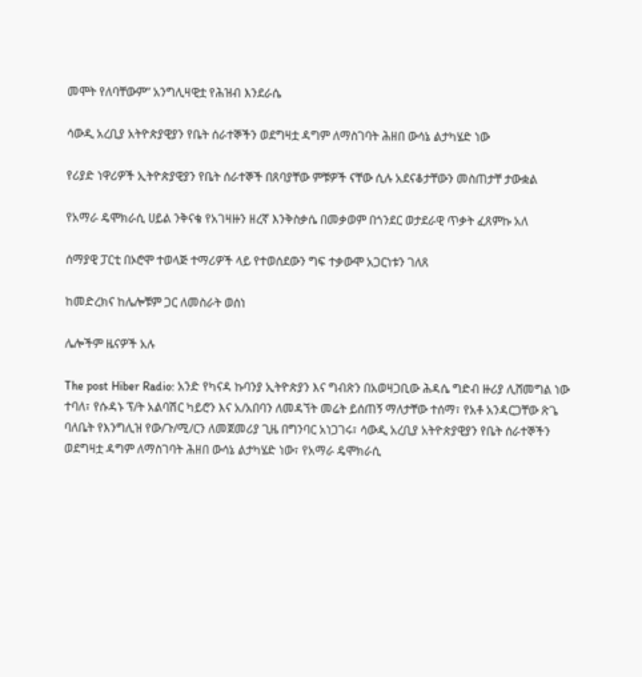መሞት የለባቸውም” አንግሊዛዊቷ የሕዝብ እንደራሴ

ሳውዲ አረቢያ አትዮጵያዊያን የቤት ሰራተኞችን ወደግዛቷ ዳግም ለማስገባት ሕዘበ ውሳኔ ልታካሄድ ነው

የሪያድ ነዋሪዎች ኢትዮጵያዊያን የቤት ሰራተኞች በጸባያቸው ምቹዎች ናቸው ሲሉ አደናቆታቸውን መስጠታቸ ታውቋል

የአማራ ዴሞክራሲ ሀይል ንቅናቄ የአገዛዙን ዘረኛ እንቅስቃሴ በመቃወም በጎንደር ወታደራዊ ጥቃት ፈጸምኩ አለ

ሰማያዊ ፓርቲ በኦሮሞ ተወላጅ ተማሪዎች ላይ የተወሰደውን ግፍ ተቃውሞ አጋርነቱን ገለጸ

ከመድረክና ከሌሎቹም ጋር ለመስራት ወሰነ

ሌሎችም ዜናዎች አሉ

The post Hiber Radio: አንድ የካናዳ ኩባንያ ኢትዮጵያን እና ግብጽን በአወዛጋቢው ሕዳሴ ግድብ ዙሪያ ሊሸመግል ነው ተባለ፣ የሱዳኑ ፕ/ት አልባሽር ካይሮን እና አ/አበባን ለመዳኘት መሬት ይሰጠኝ ማለታቸው ተሰማ፣ የአቶ አንዳርጋቸው ጽጌ ባለቤት የእንግሊዝ የው/ጉ/ሚ/ርን ለመጀመሪያ ጊዜ በግንባር አነጋገሩ፣ ሳውዲ አረቢያ አትዮጵያዊያን የቤት ሰራተኞችን ወደግዛቷ ዳግም ለማስገባት ሕዘበ ውሳኔ ልታካሄድ ነው፣ የአማራ ዴሞክራሲ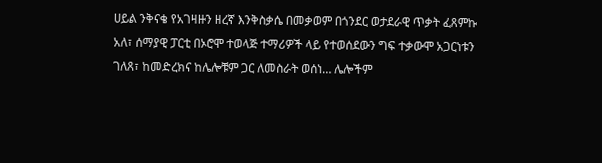ሀይል ንቅናቄ የአገዛዙን ዘረኛ እንቅስቃሴ በመቃወም በጎንደር ወታደራዊ ጥቃት ፈጸምኩ አለ፣ ሰማያዊ ፓርቲ በኦሮሞ ተወላጅ ተማሪዎች ላይ የተወሰደውን ግፍ ተቃውሞ አጋርነቱን ገለጸ፣ ከመድረክና ከሌሎቹም ጋር ለመስራት ወሰነ… ሌሎችም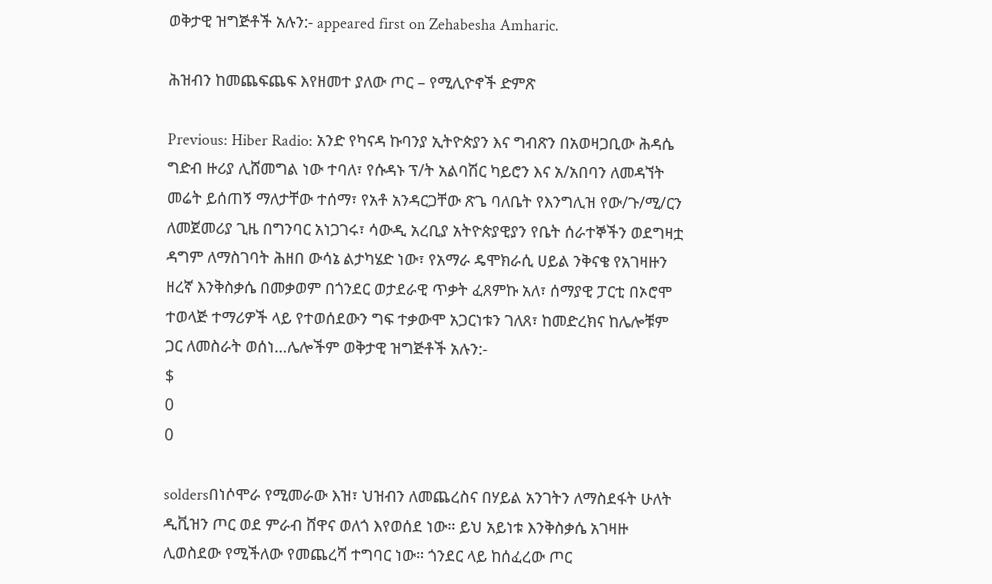ወቅታዊ ዝግጅቶች አሉን:- appeared first on Zehabesha Amharic.

ሕዝብን ከመጨፍጨፍ እየዘመተ ያለው ጦር – የሚሊዮኖች ድምጽ

Previous: Hiber Radio: አንድ የካናዳ ኩባንያ ኢትዮጵያን እና ግብጽን በአወዛጋቢው ሕዳሴ ግድብ ዙሪያ ሊሸመግል ነው ተባለ፣ የሱዳኑ ፕ/ት አልባሽር ካይሮን እና አ/አበባን ለመዳኘት መሬት ይሰጠኝ ማለታቸው ተሰማ፣ የአቶ አንዳርጋቸው ጽጌ ባለቤት የእንግሊዝ የው/ጉ/ሚ/ርን ለመጀመሪያ ጊዜ በግንባር አነጋገሩ፣ ሳውዲ አረቢያ አትዮጵያዊያን የቤት ሰራተኞችን ወደግዛቷ ዳግም ለማስገባት ሕዘበ ውሳኔ ልታካሄድ ነው፣ የአማራ ዴሞክራሲ ሀይል ንቅናቄ የአገዛዙን ዘረኛ እንቅስቃሴ በመቃወም በጎንደር ወታደራዊ ጥቃት ፈጸምኩ አለ፣ ሰማያዊ ፓርቲ በኦሮሞ ተወላጅ ተማሪዎች ላይ የተወሰደውን ግፍ ተቃውሞ አጋርነቱን ገለጸ፣ ከመድረክና ከሌሎቹም ጋር ለመስራት ወሰነ…ሌሎችም ወቅታዊ ዝግጅቶች አሉን:-
$
0
0

soldersበነሶሞራ የሚመራው እዝ፣ ህዝብን ለመጨረስና በሃይል አንገትን ለማስደፋት ሁለት ዲቪዝን ጦር ወደ ምራብ ሸዋና ወለጎ እየወሰደ ነው። ይህ አይነቱ እንቅስቃሴ አገዛዙ ሊወስደው የሚችለው የመጨረሻ ተግባር ነው። ጎንደር ላይ ከሰፈረው ጦር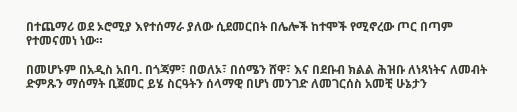በተጨማሪ ወደ ኦሮሚያ እየተሰማራ ያለው ሲደመርበት በሌሎች ከተሞች የሚኖረው ጦር በጣም የተመናመነ ነው።

በመሆኑም በአዲስ አበባ. በጎጃም፣ በወለኦ፣ በሰሜን ሸዋ፣ እና በደቡብ ክልል ሕዝቡ ለነጻነትና ለመብት ድምጹን ማሰማት ቢጀመር ይሄ ስርዓትን ሰላማዊ በሆነ መንገድ ለመገርሰስ አመቺ ሁኔታን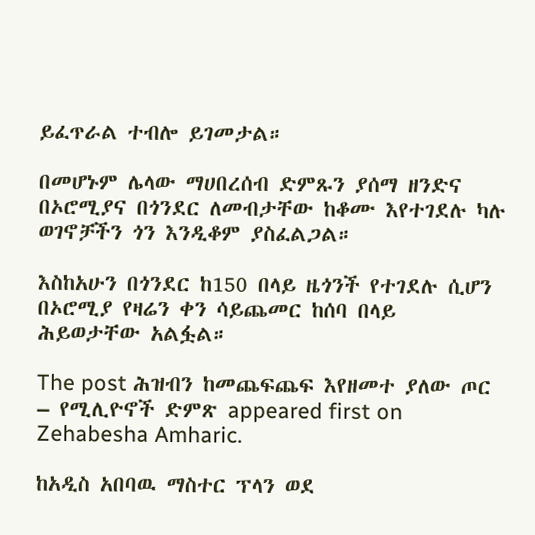ይፈጥራል ተብሎ ይገመታል።

በመሆኑም ሌላው ማሀበረሰብ ድምጹን ያሰማ ዘንድና በኦሮሚያና በጎንደር ለመብታቸው ከቆሙ እየተገደሉ ካሉ ወገኖቻችን ጎን እንዲቆም ያስፈልጋል።

እስከአሁን በጎንደር ከ150 በላይ ዜጎንች የተገደሉ ሲሆን በኦሮሚያ የዛሬን ቀን ሳይጨመር ከሰባ በላይ ሕይወታቸው አልፏል።

The post ሕዝብን ከመጨፍጨፍ እየዘመተ ያለው ጦር – የሚሊዮኖች ድምጽ appeared first on Zehabesha Amharic.

ከአዲስ አበባዉ ማስተር ፕላን ወደ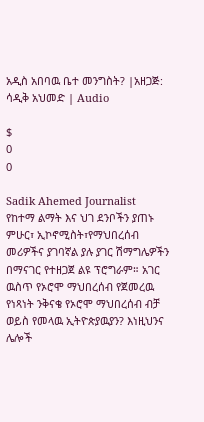አዲስ አበባዉ ቤተ መንግስት? |አዘጋጅ: ሳዲቅ አህመድ | Audio

$
0
0

Sadik Ahemed Journalist
የከተማ ልማት እና ህገ ደንቦችን ያጠኑ ምሁር፣ ኢኮኖሚስት፣የማህበረሰብ መሪዎችና ያገባኛል ያሉ ያገር ሽማግሌዎችን በማናገር የተዘጋጀ ልዩ ፕሮግራም። አገር ዉስጥ የኦሮሞ ማህበረሰብ የጀመረዉ የነጻነት ንቅናቄ የኦሮሞ ማህበረሰብ ብቻ ወይስ የመላዉ ኢትዮጵያዉያን? እነዚህንና ሌሎች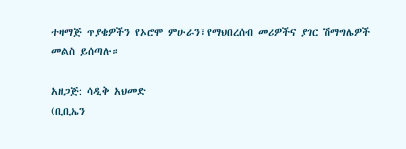ተዛማጅ ጥያቄዎችን የኦሮሞ ምሁራን፣የማህበረሰብ መሪዎችና ያገር ሽማግሌዎች መልስ ይሰጣሉ።

አዘጋጅ: ሳዲቅ አህመድ
(ቢቢኤን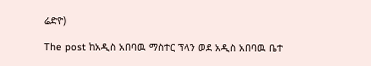ሬድዮ)

The post ከአዲስ አበባዉ ማስተር ፕላን ወደ አዲስ አበባዉ ቤተ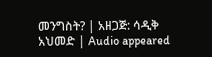መንግስት? | አዘጋጅ: ሳዲቅ አህመድ | Audio appeared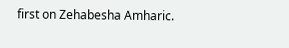first on Zehabesha Amharic.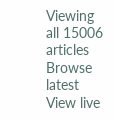Viewing all 15006 articles
Browse latest View live